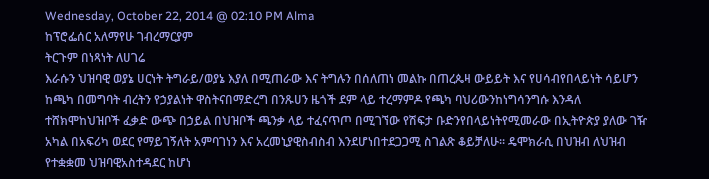Wednesday, October 22, 2014 @ 02:10 PM Alma
ከፕሮፌሰር አለማየሁ ገብረማርያም
ትርጉም በነጻነት ለሀገሬ
እራሱን ህዝባዊ ወያኔ ሀርነት ትግራይ/ወያኔ እያለ በሚጠራው እና ትግሉን በሰለጠነ መልኩ በጠረጴዛ ውይይት እና የሀሳብየበላይነት ሳይሆን ከጫካ በመግባት ብረትን የኃያልነት ዋስትናበማድረግ በንጹሀን ዜጎች ደም ላይ ተረማምዶ የጫካ ባህሪውንከነግሳንግሱ እንዳለ ተሸክሞከህዝቦች ፈቃድ ውጭ በኃይል በህዝቦች ጫንቃ ላይ ተፈናጥጦ በሚገኘው የሽፍታ ቡድንየበላይነትየሚመራው በኢትዮጵያ ያለው ገዥ አካል በአፍሪካ ወደር የማይገኝለት አምባገነን እና አረመኒያዊስብስብ እንደሆነበተደጋጋሚ ስገልጽ ቆይቻለሁ፡፡ ዴሞክራሲ በህዝብ ለህዝብ የተቋቋመ ህዝባዊአስተዳደር ከሆነ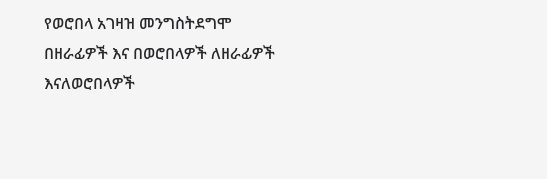የወሮበላ አገዛዝ መንግስትደግሞ በዘራፊዎች እና በወሮበላዎች ለዘራፊዎች እናለወሮበላዎች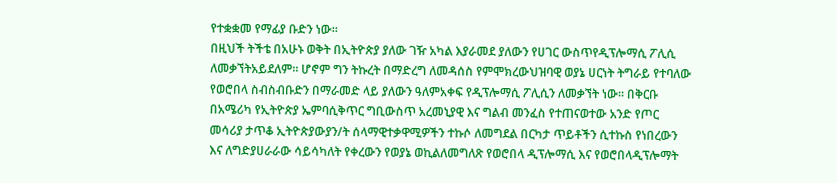የተቋቋመ የማፊያ ቡድን ነው፡፡
በዚህች ትችቴ በአሁኑ ወቅት በኢትዮጵያ ያለው ገዥ አካል እያራመደ ያለውን የሀገር ውስጥየዲፕሎማሲ ፖሊሲ ለመቃኘትአይደለም፡፡ ሆኖም ግን ትኩረት በማድረግ ለመዳሰስ የምሞክረውህዝባዊ ወያኔ ሀርነት ትግራይ የተባለው የወሮበላ ስብስብቡድን በማራመድ ላይ ያለውን ዓለምአቀፍ የዲፕሎማሲ ፖሊሲን ለመቃኘት ነው፡፡ በቅርቡ በአሜሪካ የኢትዮጵያ ኤምባሲቅጥር ግቢውስጥ አረመኒያዊ እና ግልብ መንፈስ የተጠናወተው አንድ የጦር መሳሪያ ታጥቆ ኢትዮጵያውያን/ት ሰላማዊተቃዋሚዎችን ተኩሶ ለመግደል በርካታ ጥይቶችን ሲተኩስ የነበረውን እና ለግድያሀራራው ሳይሳካለት የቀረውን የወያኔ ወኪልለመግለጽ የወሮበላ ዲፕሎማሲ እና የወሮበላዲፕሎማት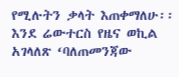የሚሉትን ቃላት እጠቀማለሁ፡፡
እንደ ሬውተርስ የዜና ወኪል አገላለጽ ‘ባለጠመንጃው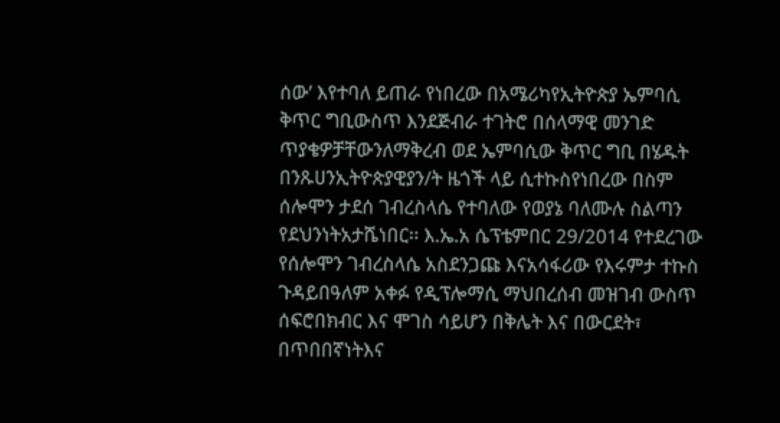ሰው’ እየተባለ ይጠራ የነበረው በአሜሪካየኢትዮጵያ ኤምባሲ ቅጥር ግቢውስጥ እንደጅብራ ተገትሮ በሰላማዊ መንገድ ጥያቄዎቻቸውንለማቅረብ ወደ ኤምባሲው ቅጥር ግቢ በሄዱት በንጹሀንኢትዮጵያዊያን/ት ዜጎች ላይ ሲተኩስየነበረው በስም ሰሎሞን ታደሰ ገብረስላሴ የተባለው የወያኔ ባለሙሉ ስልጣን የደህንነትአታሼነበር፡፡ እ.ኤ.አ ሴፕቴምበር 29/2014 የተደረገው የሰሎሞን ገብረስላሴ አስደንጋጩ እናአሳፋሪው የእሩምታ ተኩስ ጉዳይበዓለም አቀፉ የዲፕሎማሲ ማህበረሰብ መዝገብ ውስጥ ሰፍሮበክብር እና ሞገስ ሳይሆን በቅሌት እና በውርደት፣ በጥበበኛነትእና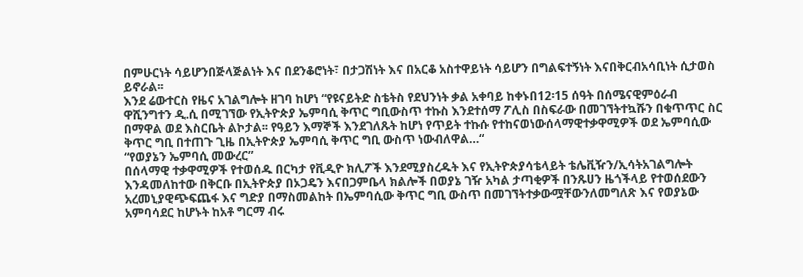በምሁርነት ሳይሆንበጅላጅልነት እና በደንቆሮነት፣ በታጋሽነት እና በአርቆ አስተዋይነት ሳይሆን በግልፍተኝነት እናበቅርብአሳቢነት ሲታወስ ይኖራል፡፡
እንደ ሬውተርስ የዜና አገልግሎት ዘገባ ከሆነ “የዩናይትድ ስቴትስ የደህንነት ቃል አቀባይ ከቀኑበ12፡15 ሰዓት በሰሜናዊምዕራብ ዋሺንግተን ዲ.ሲ በሚገኘው የኢትዮጵያ ኤምባሲ ቅጥር ግቢውስጥ ተኩስ እንደተሰማ ፖሊስ በስፍራው በመገኘትተኳሹን በቁጥጥር ስር በማዋል ወደ እስርቤት ልኮታል፡፡ የዓይን እማኞች እንደገለጹት ከሆነ የጥይት ተኩሱ የተከናወነውሰላማዊተቃዋሚዎች ወደ ኤምባሲው ቅጥር ግቢ በተጠጉ ጊዜ በኢትዮጵያ ኤምባሲ ቅጥር ግቢ ውስጥ ነውብለዋል…“
“የወያኔን ኤምባሲ መውረር”
በሰላማዊ ተቃዋሚዎች የተወሰዱ በርካታ የቪዲዮ ክሊፖች እንደሚያስረዱት እና የኢትዮጵያሳቴላይት ቴሌቪዥን/ኢሳትአገልግሎት እንዳመለከተው በቅርቡ በኢትዮጵያ በኦጋዴን እናበጋምቤላ ክልሎች በወያኔ ገዥ አካል ታጣቂዎች በንጹሀን ዜጎችላይ የተወሰደውን አረመኒያዊጭፍጨፋ እና ግድያ በማስመልከት በኤምባሲው ቅጥር ግቢ ውስጥ በመገኘትተቃውሟቸውንለመግለጽ እና የወያኔው አምባሳደር ከሆኑት ከአቶ ግርማ ብሩ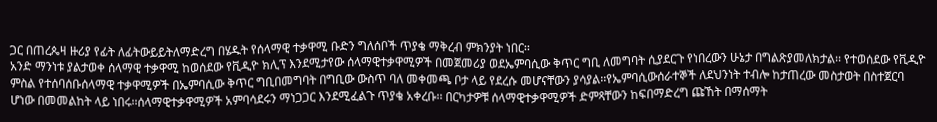ጋር በጠረጴዛ ዙሪያ የፊት ለፊትውይይትለማድረግ በሄዱት የሰላማዊ ተቃዋሚ ቡድን ግለሰቦች ጥያቄ ማቅረብ ምክንያት ነበር፡፡
አንድ ማንነቱ ያልታወቀ ሰላማዊ ተቃዋሚ ከወሰደው የቪዲዮ ክሊፕ እንደሚታየው ሰላማዊተቃዋሚዎች በመጀመሪያ ወደኤምባሲው ቅጥር ግቢ ለመግባት ሲያደርጉ የነበረውን ሁኔታ በግልጽያመለክታል፡፡ የተወሰደው የቪዲዮ ምስል የተሰባሰቡሰላማዊ ተቃዋሚዎች በኤምባሲው ቅጥር ግቢበመግባት በግቢው ውስጥ ባለ መቀመጫ ቦታ ላይ የደረሱ መሆናቸውን ያሳያል፡፡የኤምባሲውሰራተኞች ለደህንነት ተብሎ ከታጠረው መስታወት በስተጀርባ ሆነው በመመልከት ላይ ነበሩ፡፡ሰላማዊተቃዋሚዎች አምባሳደሩን ማነጋጋር እንደሚፈልጉ ጥያቄ አቀረቡ፡፡ በርካታዎቹ ሰላማዊተቃዋሚዎች ድምጻቸውን ከፍበማድረግ ጩኸት በማሰማት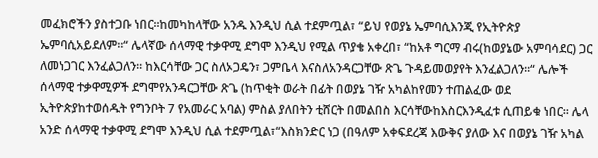መፈክሮችን ያስተጋቡ ነበር፡፡ከመካከላቸው አንዱ እንዲህ ሲል ተደምጧል፣ “ይህ የወያኔ ኤምባሲእንጂ የኢትዮጵያ ኤምባሲአይደለም፡፡“ ሌላኛው ሰላማዊ ተቃዋሚ ደግሞ እንዲህ የሚል ጥያቄ አቀረበ፣ “ከአቶ ግርማ ብሩ(ከወያኔው አምባሳደር) ጋር ለመነጋገር እንፈልጋለን፡፡ ከእርሳቸው ጋር ስለኦጋዴን፣ ጋምቤላ እናስለአንዳርጋቸው ጽጌ ጉዳይመወያየት እንፈልጋለን፡፡“ ሌሎች ሰላማዊ ተቃዋሚዎች ደግሞየአንዳርጋቸው ጽጌ (ከጥቂት ወራት በፊት በወያኔ ገዥ አካልከየመን ተጠልፈው ወደ ኢትዮጵያከተወሰዱት የግንቦት 7 የአመራር አባል) ምስል ያለበትን ቲሸርት በመልበስ እርሳቸውከእስርእንዲፈቱ ሲጠይቁ ነበር፡፡ ሌላ አንድ ሰላማዊ ተቃዋሚ ደግሞ እንዲህ ሲል ተደምጧል፣“እስክንድር ነጋ (በዓለም አቀፍደረጃ እውቅና ያለው እና በወያኔ ገዥ አካል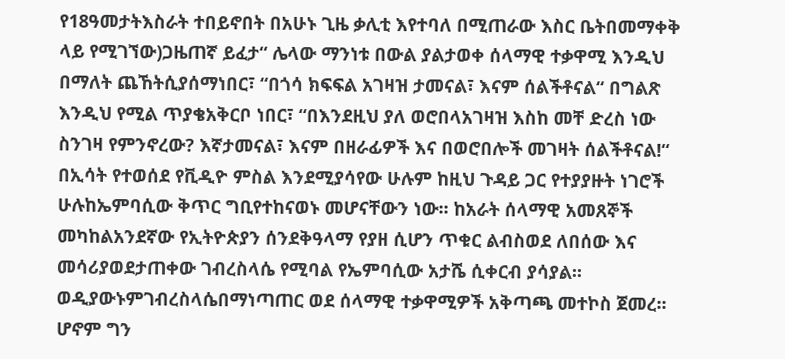የ18ዓመታትእስራት ተበይኖበት በአሁኑ ጊዜ ቃሊቲ እየተባለ በሚጠራው እስር ቤትበመማቀቅ ላይ የሚገኘው)ጋዜጠኛ ይፈታ“ ሌላው ማንነቱ በውል ያልታወቀ ሰላማዊ ተቃዋሚ እንዲህ በማለት ጨኸትሲያሰማነበር፣ “በጎሳ ክፍፍል አገዛዝ ታመናል፣ እናም ሰልችቶናል“ በግልጽ እንዲህ የሚል ጥያቄአቅርቦ ነበር፣ “በእንደዚህ ያለ ወሮበላአገዛዝ እስከ መቸ ድረስ ነው ስንገዛ የምንኖረው? እኛታመናል፣ እናም በዘራፊዎች እና በወሮበሎች መገዛት ሰልችቶናል!“
በኢሳት የተወሰደ የቪዲዮ ምስል እንደሚያሳየው ሁሉም ከዚህ ጉዳይ ጋር የተያያዙት ነገሮች ሁሉከኤምባሲው ቅጥር ግቢየተከናወኑ መሆናቸውን ነው፡፡ ከአራት ሰላማዊ አመጸኞች መካከልአንደኛው የኢትዮጵያን ሰንደቅዓላማ የያዘ ሲሆን ጥቁር ልብስወደ ለበሰው እና መሳሪያወደታጠቀው ገብረስላሴ የሚባል የኤምባሲው አታሼ ሲቀርብ ያሳያል፡፡ ወዲያውኑምገብረስላሴበማነጣጠር ወደ ሰላማዊ ተቃዋሚዎች አቅጣጫ መተኮስ ጀመረ፡፡ ሆኖም ግን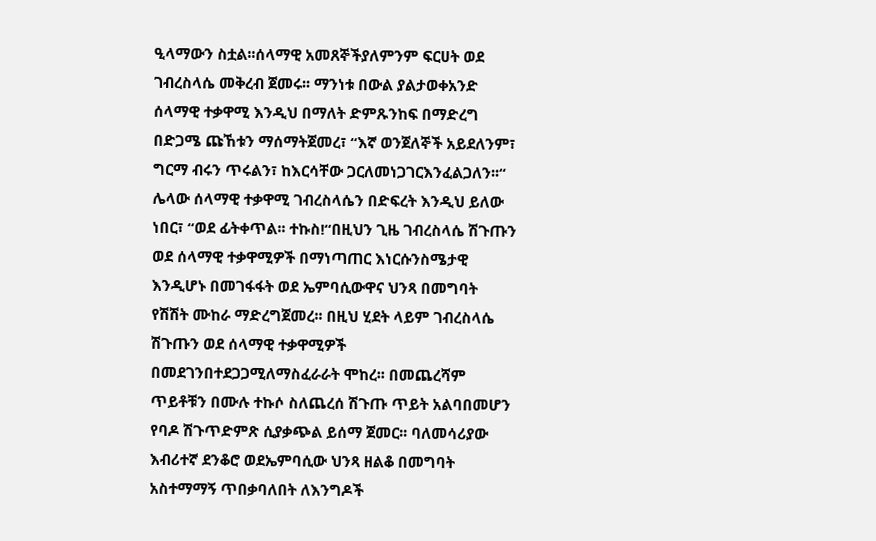ዒላማውን ስቷል፡፡ሰላማዊ አመጸኞችያለምንም ፍርሀት ወደ ገብረስላሴ መቅረብ ጀመሩ፡፡ ማንነቱ በውል ያልታወቀአንድ ሰላማዊ ተቃዋሚ እንዲህ በማለት ድምጹንከፍ በማድረግ በድጋሜ ጩኸቱን ማሰማትጀመረ፣ “እኛ ወንጀለኞች አይደለንም፣ ግርማ ብሩን ጥሩልን፣ ከእርሳቸው ጋርለመነጋገርእንፈልጋለን፡፡“ ሌላው ሰላማዊ ተቃዋሚ ገብረስላሴን በድፍረት እንዲህ ይለው ነበር፣ “ወደ ፊትቀጥል፡፡ ተኩስ!“በዚህን ጊዜ ገብረስላሴ ሽጉጡን ወደ ሰላማዊ ተቃዋሚዎች በማነጣጠር እነርሱንስሜታዊ እንዲሆኑ በመገፋፋት ወደ ኤምባሲውዋና ህንጻ በመግባት የሽሽት ሙከራ ማድረግጀመረ፡፡ በዚህ ሂደት ላይም ገብረስላሴ ሽጉጡን ወደ ሰላማዊ ተቃዋሚዎች በመደገንበተደጋጋሚለማስፈራራት ሞከረ፡፡ በመጨረሻም ጥይቶቹን በሙሉ ተኩሶ ስለጨረሰ ሽጉጡ ጥይት አልባበመሆን የባዶ ሽጉጥድምጽ ሲያቃጭል ይሰማ ጀመር፡፡ ባለመሳሪያው እብሪተኛ ደንቆሮ ወደኤምባሲው ህንጻ ዘልቆ በመግባት አስተማማኝ ጥበቃባለበት ለእንግዶች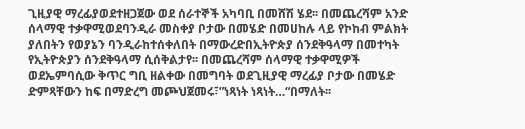ጊዚያዊ ማረፊያወደተዘጋጀው ወደ ሰራተኞች አካባቢ በመሸሽ ሄደ፡፡ በመጨረሻም አንድ ሰላማዊ ተቃዋሚወደባንዲራ መስቀያ ቦታው በመሄድ በመሀከሉ ላይ የኮከብ ምልክት ያለበትን የወያኔን ባንዲራከተሰቀለበት በማውረድበኢትዮጵያ ሰንደቅዓላማ በመተካት የኢትዮጵያን ሰንደቅዓላማ ሲሰቅልታየ፡፡ በመጨረሻም ሰላማዊ ተቃዋሚዎች ወደኤምባሲው ቅጥር ግቢ ዘልቀው በመግባት ወደጊዚያዊ ማረፊያ ቦታው በመሄድ ድምጻቸውን ከፍ በማድረግ መጮህጀመሩ፣”ነጻነት ነጻነት…“በማለት፡፡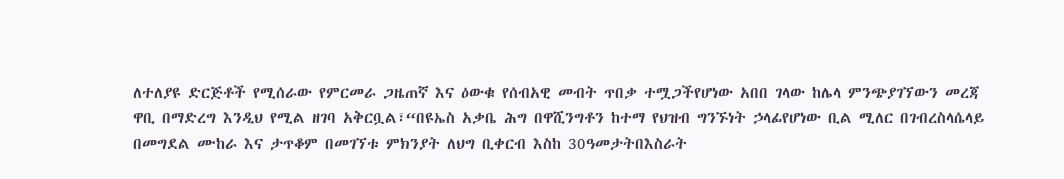ለተለያዩ ድርጅቶች የሚሰራው የምርመራ ጋዜጠኛ እና ዕውቁ የሰብአዊ መብት ጥበቃ ተሟጋችየሆነው አበበ ገላው ከሌላ ምንጭያገኘውን መረጃ ዋቢ በማድረግ እንዲህ የሚል ዘገባ አቅርቧል፣“በዩኤስ አቃቤ ሕግ በዋሺንግቶን ከተማ የህዝብ ግንኙነት ኃላፊየሆነው ቢል ሚለር በገብረስላሴላይ በመግደል ሙከራ እና ታጥቆም በመገኘቱ ምክንያት ለህግ ቢቀርብ እስከ 30ዓመታትበእስራት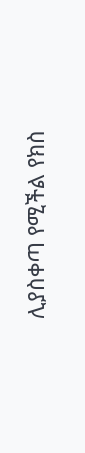ሊያስቀጣ የሚችል የክስ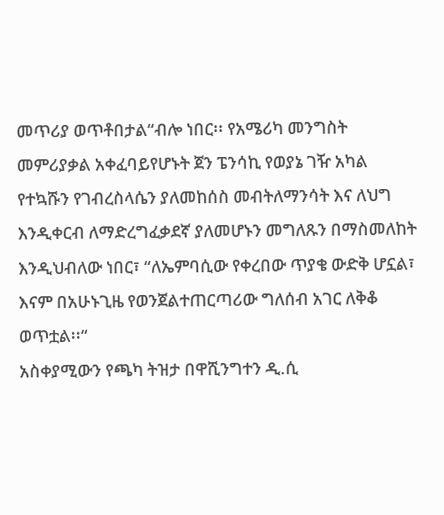መጥሪያ ወጥቶበታል“ብሎ ነበር፡፡ የአሜሪካ መንግስት መምሪያቃል አቀፈባይየሆኑት ጀን ፔንሳኪ የወያኔ ገዥ አካል የተኳሹን የገብረስላሴን ያለመከሰስ መብትለማንሳት እና ለህግ እንዲቀርብ ለማድረግፈቃደኛ ያለመሆኑን መግለጹን በማስመለከት እንዲህብለው ነበር፣ “ለኤምባሲው የቀረበው ጥያቄ ውድቅ ሆኗል፣ እናም በአሁኑጊዜ የወንጀልተጠርጣሪው ግለሰብ አገር ለቅቆ ወጥቷል፡፡“
አስቀያሚውን የጫካ ትዝታ በዋሺንግተን ዲ.ሲ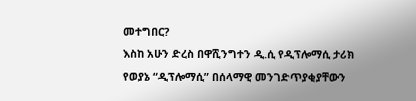መተግበር?
እስከ አሁን ድረስ በዋሺንግተን ዲ.ሲ የዲፕሎማሲ ታሪክ የወያኔ “ዲፕሎማሲ” በሰላማዊ መንገድጥያቂያቸውን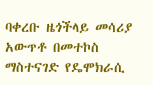ባቀረቡ ዜጎችላይ መሳሪያ አውጥቶ በመተኮስ ማስተናገድ የዴሞክራሲ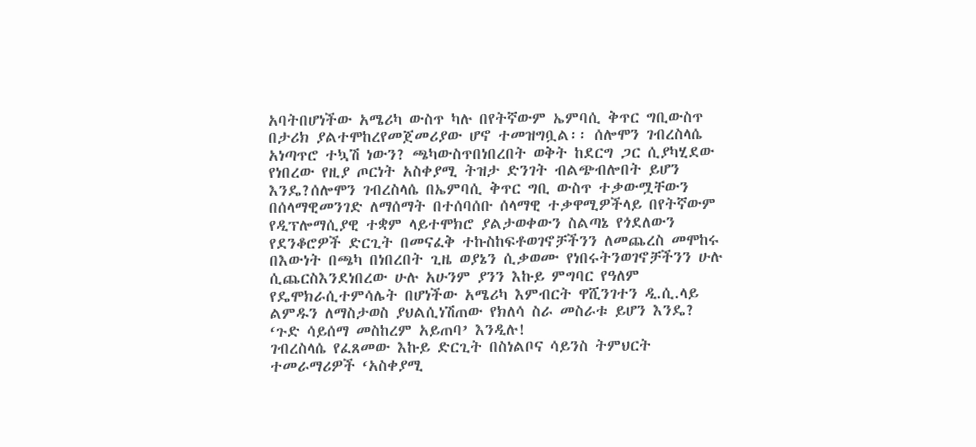አባትበሆነችው አሜሪካ ውስጥ ካሉ በየትኛውም ኤምባሲ ቅጥር ግቢውስጥ በታሪክ ያልተሞከረየመጀመሪያው ሆኖ ተመዝግቧል፡፡ ሰሎሞን ገብረስላሴ አነጣጥሮ ተኳሽ ነውን? ጫካውስጥበነበረበት ወቅት ከደርግ ጋር ሲያካሂደው የነበረው የዚያ ጦርነት አስቀያሚ ትዝታ ድንገት ብልጭብሎበት ይሆን እንዴ?ሰሎሞን ገብረስላሴ በኤምባሲ ቅጥር ግቢ ውስጥ ተቃውሟቸውን በሰላማዊመንገድ ለማሰማት በተሰባሰቡ ሰላማዊ ተቃዋሚዎችላይ በየትኛውም የዲፕሎማሲያዊ ተቋም ላይተሞክሮ ያልታወቀውን ስልጣኔ የጎደለውን የደንቆሮዎች ድርጊት በመናፈቅ ተኩስከፍቶወገኖቻችንን ለመጨረስ መሞከሩ በእውነት በጫካ በነበረበት ጊዜ ወያኔን ሲቃወሙ የነበሩትንወገኖቻችንን ሁሉ ሲጨርስእንደነበረው ሁሉ አሁንም ያንን እኩይ ምግባር የዓለም የዴሞክራሲተምሳሌት በሆነችው አሜሪካ እምብርት ዋሺንገተን ዲ.ሲ.ላይ ልምዱን ለማስታወስ ያህልሲነሽጠው የክለሳ ስራ መስራቱ ይሆን እንዴ? ‘ጉድ ሳይሰማ መስከረም አይጠባ’ እንዲሉ!
ገብረስላሴ የፈጸመው እኩይ ድርጊት በስነልቦና ሳይንስ ትምህርት ተመራማሪዎች ‘አስቀያሚ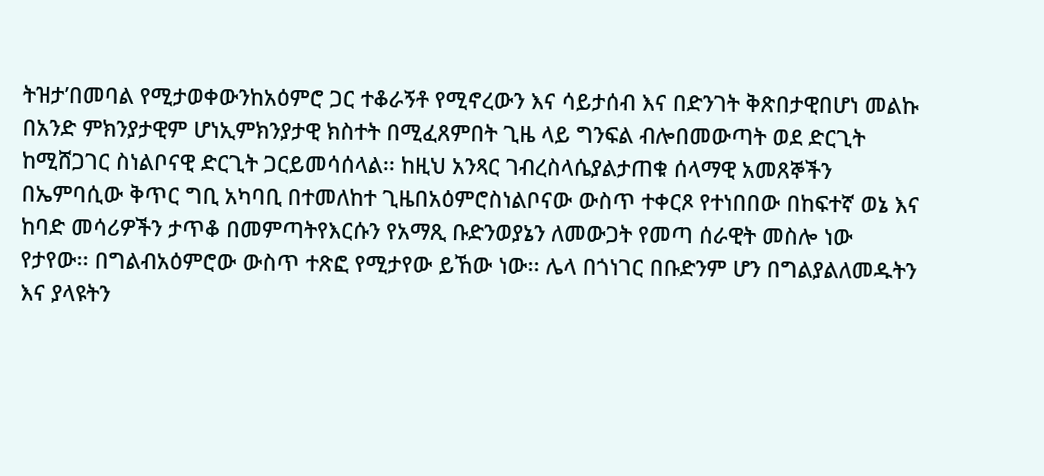ትዝታ’በመባል የሚታወቀውንከአዕምሮ ጋር ተቆራኝቶ የሚኖረውን እና ሳይታሰብ እና በድንገት ቅጽበታዊበሆነ መልኩ በአንድ ምክንያታዊም ሆነኢምክንያታዊ ክስተት በሚፈጸምበት ጊዜ ላይ ግንፍል ብሎበመውጣት ወደ ድርጊት ከሚሸጋገር ስነልቦናዊ ድርጊት ጋርይመሳሰላል፡፡ ከዚህ አንጻር ገብረስላሴያልታጠቁ ሰላማዊ አመጸኞችን በኤምባሲው ቅጥር ግቢ አካባቢ በተመለከተ ጊዜበአዕምሮስነልቦናው ውስጥ ተቀርጾ የተነበበው በከፍተኛ ወኔ እና ከባድ መሳሪዎችን ታጥቆ በመምጣትየእርሱን የአማጺ ቡድንወያኔን ለመውጋት የመጣ ሰራዊት መስሎ ነው የታየው፡፡ በግልብአዕምሮው ውስጥ ተጽፎ የሚታየው ይኸው ነው፡፡ ሌላ በጎነገር በቡድንም ሆን በግልያልለመዱትን እና ያላዩትን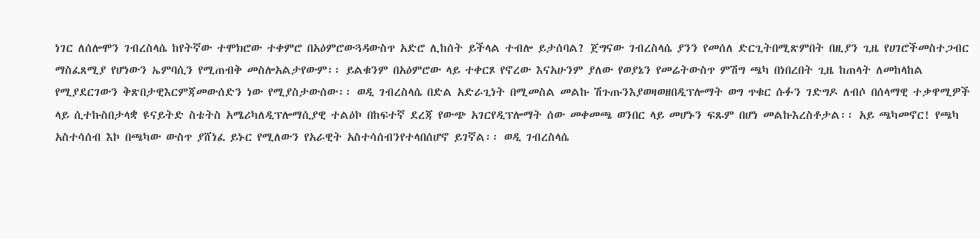ነገር ለሰሎሞን ገብረስላሴ ከየትኛው ተሞክሮው ተቀምሮ በአዕምሮውጓዳውስጥ አድሮ ሊከሰት ይችላል ተብሎ ይታሰባል? ጀግናው ገብረስላሴ ያንን የመሰለ ድርጊትበሚጽምበት በዚያን ጊዜ የሀገሮችመስተጋብር ማስፈጸሚያ የሆነውን ኤምባሲን የሚጠብቅ መስሎአልታየውም፡፡ ይልቁንም በአዕምሮው ላይ ተቀርጾ የኖረው እናአሁንም ያለው የወያኔን የመሬትውስጥ ምሽግ ጫካ በነበረበት ጊዜ ከጠላት ለመከላከል የሚያደርገውን ቅጽበታዊእርምጃመውሰድን ነው የሚያስታውሰው፡፡ ወዲ ገብረስላሴ በድል አድራጊነት በሚመስል መልኩ ሽጉጡንእያወዛወዘበዲፕሎማት ወግ ጥቁር ሱፉን ገድግዶ ለብሶ በሰላማዊ ተቃዋሚዎች ላይ ሲተኩስበታላቋ ዩናይትድ ስቴትስ አሜሪካለዲፕሎማሲያዊ ተልዕኮ በከፍተኛ ደረጃ የውጭ አገርየዲፕሎማት ሰው መቀመጫ ወንበር ላይ መሆኑን ፍጹም በሆነ መልኩእረስቶታል፡፡ አይ ጫካመኖር! የጫካ አስተሳሰብ እኮ በጫካው ውስጥ ያሸነፈ ይኑር የሚለውን የአራዊት አስተሳሰብንየተላበሰሆኖ ይገኛል፡፡ ወዲ ገብረስላሴ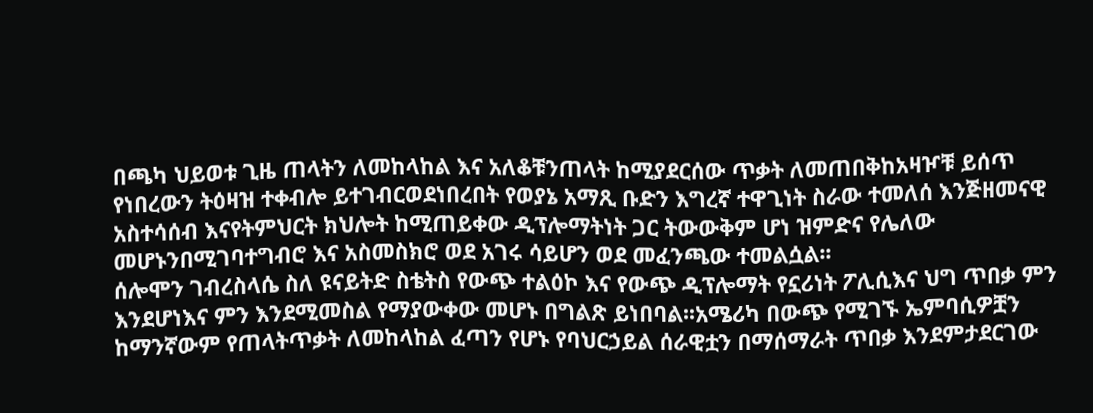በጫካ ህይወቱ ጊዜ ጠላትን ለመከላከል እና አለቆቹንጠላት ከሚያደርሰው ጥቃት ለመጠበቅከአዛዦቹ ይሰጥ የነበረውን ትዕዛዝ ተቀብሎ ይተገብርወደነበረበት የወያኔ አማጺ ቡድን እግረኛ ተዋጊነት ስራው ተመለሰ እንጅዘመናዊ አስተሳሰብ እናየትምህርት ክህሎት ከሚጠይቀው ዲፕሎማትነት ጋር ትውውቅም ሆነ ዝምድና የሌለው መሆኑንበሚገባተግብሮ እና አስመስክሮ ወደ አገሩ ሳይሆን ወደ መፈንጫው ተመልሷል፡፡
ሰሎሞን ገብረስላሴ ስለ ዩናይትድ ስቴትስ የውጭ ተልዕኮ እና የውጭ ዲፕሎማት የኗሪነት ፖሊሲእና ህግ ጥበቃ ምን እንደሆነእና ምን እንደሚመስል የማያውቀው መሆኑ በግልጽ ይነበባል፡፡አሜሪካ በውጭ የሚገኙ ኤምባሲዎቿን ከማንኛውም የጠላትጥቃት ለመከላከል ፈጣን የሆኑ የባህርኃይል ሰራዊቷን በማሰማራት ጥበቃ እንደምታደርገው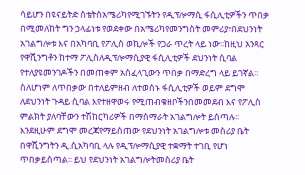ሳይሆን በዩናይትድ ስቴትስአሜሪካየሚገኙትን የዲፕሎማሲ ፋሲሊቲዎችን ጥበቃ በሚመለከት ግን ኃላፊነቱ የወደቀው በአሜሪካየመንግስት መምሪያ፣በደህንነት አገልግሎቱ እና በአካባቢ የፖሊስ ወኪሎች የጋራ ጥረት ላይ ነው፡፡ከዚህ አንጻር የዋሺንግቶን ከተማ ፖሊስለዲፕሎማሲያዊ ፋሲሊቲዎች ደህንነት ሲባል የተለያዩመንገዶችን በመጠቀም አስፈላጊውን ጥበቃ በማድረግ ላይ ይገኛል፡፡ስለሆነም ለጥበቃው በተለይምዘብ ለተወሰኑ ፋሲሊቲዎች ወይም ደግሞ ለደህንነት ጉዳይ ሲባል እየተዘዋወሩ የሚጠብቁዘቦችንበመመደብ እና የፖሊስ ምልክት ያለባቸውን ተሽከርካሪዎች በማሰማራት አገልግሎት ይሰጣሉ፡፡እንደዚሁም ደግሞ መረጃየማይሰጠው የደህንነት አገልግሎቱ መስሪያ ቤት በዋሺንግትን ዲ.ሲአካባቢ ላሉ የዲፕሎማሲያዊ ተቋማት ተገቢ የሆነ ጥበቃይሰጣል፡፡ ይህ የደህንነት አገልግሎትመስሪያ ቤት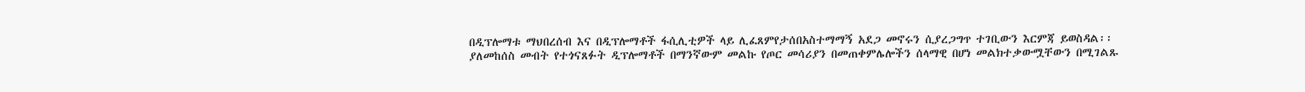በዲፕሎማቱ ማህበረሰብ እና በዲፕሎማቶች ፋሲሊቲዎች ላይ ሊፈጸምየታሰበአስተማማኝ አደጋ መኖሩን ሲያረጋግጥ ተገቢውን እርምጃ ይወስዳል፡፡
ያለመከሰስ መብት የተጎናጸፉት ዲፕሎማቶች በማንኛውም መልኩ የጦር መሳሪያን በመጠቀምሌሎችን ሰላማዊ በሆነ መልክተቃውሟቸውን በሚገልጹ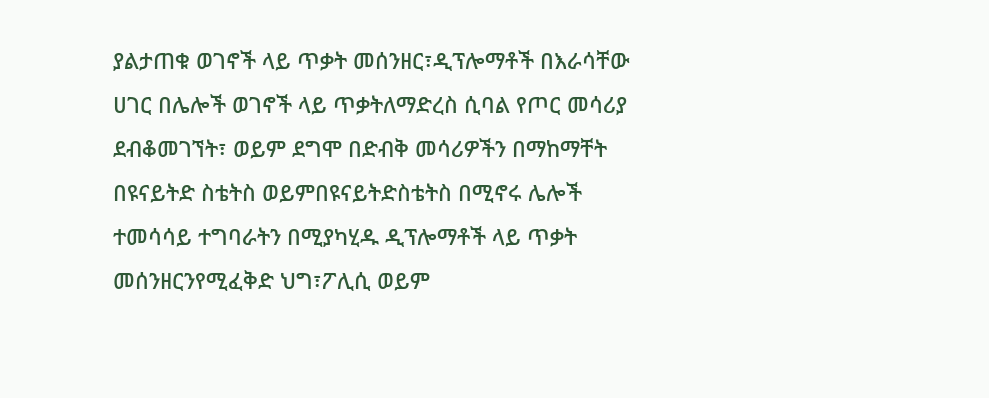ያልታጠቁ ወገኖች ላይ ጥቃት መሰንዘር፣ዲፕሎማቶች በእራሳቸው ሀገር በሌሎች ወገኖች ላይ ጥቃትለማድረስ ሲባል የጦር መሳሪያ ደብቆመገኘት፣ ወይም ደግሞ በድብቅ መሳሪዎችን በማከማቸት በዩናይትድ ስቴትስ ወይምበዩናይትድስቴትስ በሚኖሩ ሌሎች ተመሳሳይ ተግባራትን በሚያካሂዱ ዲፕሎማቶች ላይ ጥቃት መሰንዘርንየሚፈቅድ ህግ፣ፖሊሲ ወይም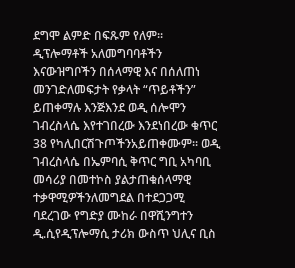ደግሞ ልምድ በፍጹም የለም፡፡ ዲፕሎማቶች አለመግባባቶችን እናውዝግቦችን በሰላማዊ እና በሰለጠነ መንገድለመፍታት የቃላት “ጥይቶችን” ይጠቀማሉ እንጅእንደ ወዲ ሰሎሞን ገብረስላሴ እየተገበረው እንደነበረው ቁጥር 38 የካሊበርሽጉጦችንአይጠቀሙም፡፡ ወዲ ገብረስላሴ በኤምባሲ ቅጥር ግቢ አካባቢ መሳሪያ በመተኮስ ያልታጠቁሰላማዊ ተቃዋሚዎችንለመግደል በተደጋጋሚ ባደረገው የግድያ ሙከራ በዋሺንግተን ዲ.ሲየዲፕሎማሲ ታሪክ ውስጥ ህሊና ቢስ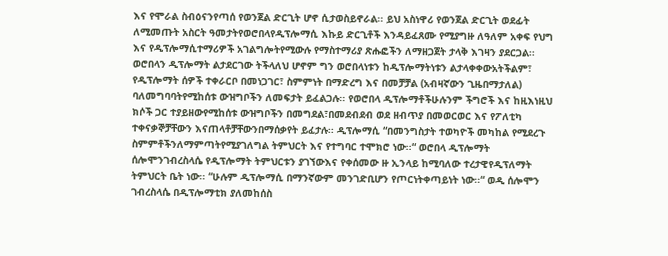እና የሞራል ስብዕናንየጣሰ የወንጀል ድርጊት ሆኖ ሲታወስይኖራል፡፡ ይህ አስነዋሪ የወንጀል ድርጊት ወደፊት ለሚመጡት አስርት ዓመታትየወሮበላየዲፕሎማሲ እኩይ ድርጊቶች እንዳይፈጸሙ የሚያግዙ ለዓለም አቀፍ የህግ እና የዲፕሎማሲተማሪዎች አገልግሎትየሚውሉ የማስተማሪያ ጽሑፎችን ለማዘጋጀት ታላቅ እገዛን ያደርጋል፡፡
ወሮበላን ዲፕሎማት ልታደርገው ትችላለህ ሆኖም ግን ወሮበላነቱን ከዲፕሎማትነቱን ልታላቀቀውአትችልም፣
የዲፕሎማት ሰዎች ተቀራርቦ በመነጋገር፣ ስምምነት በማድረግ እና በመቻቻል (አብዛኛውን ጊዜበማታለል) ባለመግባባትየሚከሰቱ ውዝግቦችን ለመፍታት ይፈልጋሉ፡፡ የወሮበላ ዲፕሎማቶችሁሉንም ችግሮች እና ከዚእነዚህ ክሶች ጋር ተያይዘውየሚከሰቱ ውዝግቦችን በመግደል፣በመደብደብ ወደ ዘብጥያ በመወርወር እና የፖለቲካ ተቀናቃኞቻቸውን እናጠላቶቻቸውንበማሰቃየት ይፈታሉ፡፡ ዲፕሎማሲ “በመንግስታት ተወካዮች መካከል የሚደረጉ ስምምቶችንለማምጣትየሚያገለግል ትምህርት እና የተግባር ተሞክሮ ነው፡፡“ ወሮበላ ዲፕሎማት ሰሎሞንገብረስላሴ የዲፕሎማት ትምህርቱን ያገኘውእና የቀሰመው ዙ ኢንላይ ከሚባለው ተረታዊየዲፕለማት ትምህርት ቤት ነው፡፡ “ሁሉም ዲፕሎማሲ በማንኛውም መንገድቢሆን የጦርነትቀጣይነት ነው፡፡“ ወዲ ሰሎሞን ገብረስላሴ በዲፕሎማቲክ ያለመከሰስ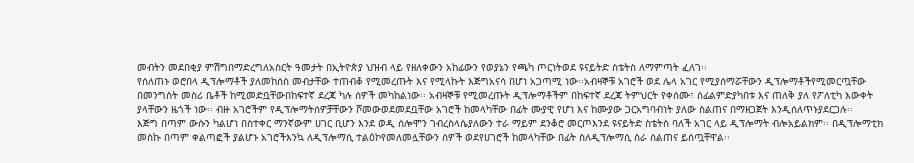መብትን መደበቂያ ምሽግበማድረግለአስርት ዓመታት በኢትዮጵያ ህዝብ ላይ የዘለቀውን አከፊውን የወያኔን የጫካ ጦርነትወደ ዩናይትድ ስቴትስ ለማምጣት ፈለገ፡፡
የሰለጠኑ ወሮበላ ዲፕሎማቶች ያለመከሰስ መብታቸው ተጠብቆ የሚመረጡት እና የሚላኩት እጅግአናሳ በሆነ አጋጣሚ ነው፡፡አብዛኞቹ አገሮች ወደ ሌላ አገር የሚያሰማሯቸውን ዲፕሎማቶችየሚመርጧቸው በመንግስት መስሪ ቤቶች ከሚመድቧቸውበከፍተኛ ደረጃ ካሉ ሰዎች መካከልነው፡፡ አብዛኞቹ የሚመረጡት ዲፕሎማቶችም በከፍተኛ ደረጃ ትምህርት የቀሰሙ፣ ሰፊልምድያካበቱ እና ጠለቅ ያለ የፖለቲካ እውቀት ያላቸውን ዜጎች ነው፡፡ ብዙ አገሮችም የዲፕሎማትሰዎቻቸውን ሾመውወደመደቧቸው አገሮች ከመላካቸው በፊት ሙያዊ የሆነ እና ከሙያው ጋርአግባብነት ያለው ስልጠና በማዘጋጀት እንዲሰለጥኑያደርጋሉ፡፡
እጅግ በጣም ውሱን ካልሆነ በስተቀር ማንኛውም ሀገር ቢሆን እንደ ወዲ ሰሎሞን ገብረስላሴያለውን ተራ ማይም ደንቆሮ መርጦእንደ ዩናይትድ ስቴትስ ባለች አገር ላይ ዲፕሎማት ብሎአይልክም፡፡ በዲፕሎማቲክ መስኩ በጣም ቀልጣፎች ያልሆኑ አገሮችእንኳ ለዲፕሎማሲ ተልዕኮየመለመሏቸውን ሰዎች ወደየሀገሮች ከመላካቸው በፊት ስለዲፕሎማሲ ስራ ሰልጠና ይሰጧቸዋል፡፡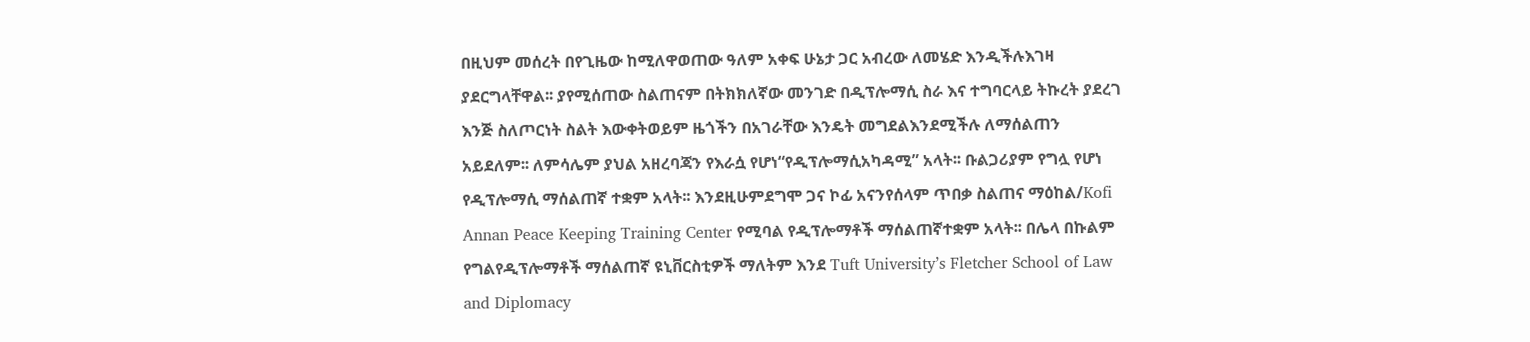በዚህም መሰረት በየጊዜው ከሚለዋወጠው ዓለም አቀፍ ሁኔታ ጋር አብረው ለመሄድ እንዲችሉእገዛ ያደርግላቸዋል፡፡ ያየሚሰጠው ስልጠናም በትክክለኛው መንገድ በዲፕሎማሲ ስራ እና ተግባርላይ ትኩረት ያደረገ እንጅ ስለጦርነት ስልት እውቀትወይም ዜጎችን በአገራቸው እንዴት መግደልእንደሚችሉ ለማሰልጠን አይደለም፡፡ ለምሳሌም ያህል አዘረባጃን የእራሷ የሆነ“የዲፕሎማሲአካዳሚ” አላት፡፡ ቡልጋሪያም የግሏ የሆነ የዲፕሎማሲ ማሰልጠኛ ተቋም አላት፡፡ እንደዚሁምደግሞ ጋና ኮፊ አናንየሰላም ጥበቃ ስልጠና ማዕከል/Kofi Annan Peace Keeping Training Center የሚባል የዲፕሎማቶች ማሰልጠኛተቋም አላት፡፡ በሌላ በኩልም የግልየዲፕሎማቶች ማሰልጠኛ ዩኒቨርስቲዎች ማለትም እንደ Tuft University’s Fletcher School of Law and Diplomacy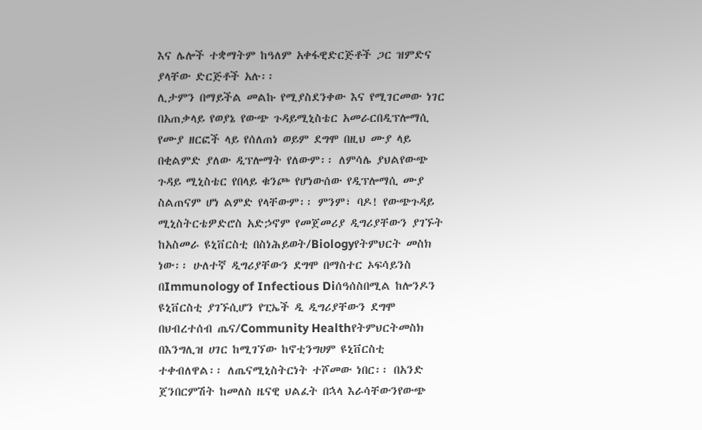እና ሌሎች ተቋማትም ከዓለም አቀፋዊድርጅቶች ጋር ዝምድና ያላቸው ድርጅቶች አሉ፡፡
ሊታምን በማይችል መልኩ የሚያስደንቀው እና የሚገርመው ነገር በአጠቃላይ የወያኔ የውጭ ጉዳይሚኒስቴር አመራርበዲፕሎማሲ የሙያ ዘርፎች ላይ የሰለጠነ ወይም ደግሞ በዚህ ሙያ ላይ በቂልምድ ያለው ዲፕሎማት የለውም፡፡ ለምሳሌ ያህልየውጭ ጉዳይ ሚኒስቴር የበላይ ቁንጮ የሆነውሰው የዲፕሎማሲ ሙያ ስልጠናም ሆነ ልምድ የላቸውም፡፡ ምንም፣ ባዶ! የውጭጉዳይ ሚኒስትርቴዎድሮስ አድኃኖም የመጀመሪያ ዲግሪያቸውን ያገኙት ከአስመራ ዩኒቨርስቲ በስነሕይወት/Biologyየትምህርት መስክ ነው፡፡ ሁለተኛ ዲግሪያቸውን ደግሞ በማስተር ኦፍሳይንስ በImmunology of Infectious Diሰዓሰስበሚል ከሎንዶን ዩኒቨርስቲ ያገኙሲሆን የፒኤች ዲ ዲግሪያቸውን ደግሞ በህብረተሰብ ጤና/Community Healthየትምህርትመስክ በእንግሊዝ ሀገር ከሚገኘው ከኖቲንግሀም ዩኒቨርስቲ ተቀብለዋል፡፡ ለጤናሚኒስትርነት ተሾመው ነበር፡፡ በአንድ ጀንበርምሽት ከመለስ ዜናዊ ህልፈት በኋላ እራሳቸውንየውጭ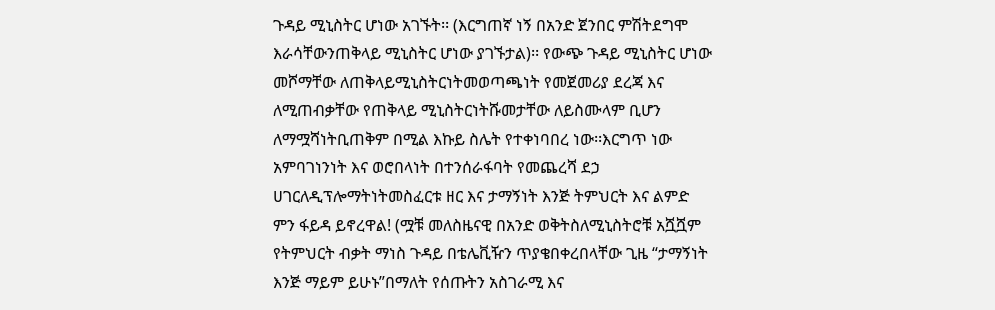ጉዳይ ሚኒስትር ሆነው አገኙት፡፡ (እርግጠኛ ነኝ በአንድ ጀንበር ምሽትደግሞ እራሳቸውንጠቅላይ ሚኒስትር ሆነው ያገኙታል)፡፡ የውጭ ጉዳይ ሚኒስትር ሆነው መሾማቸው ለጠቅላይሚኒስትርነትመወጣጫነት የመጀመሪያ ደረጃ እና ለሚጠብቃቸው የጠቅላይ ሚኒስትርነትሹመታቸው ለይስሙላም ቢሆን ለማሟሻነትቢጠቅም በሚል እኩይ ስሌት የተቀነባበረ ነው፡፡እርግጥ ነው አምባገነንነት እና ወሮበላነት በተንሰራፋባት የመጨረሻ ደኃ ሀገርለዲፕሎማትነትመስፈርቱ ዘር እና ታማኝነት እንጅ ትምህርት እና ልምድ ምን ፋይዳ ይኖረዋል! (ሟቹ መለስዜናዊ በአንድ ወቅትስለሚኒስትሮቹ አሿሿም የትምህርት ብቃት ማነስ ጉዳይ በቴሌቪዥን ጥያቄበቀረበላቸው ጊዜ “ታማኝነት እንጅ ማይም ይሁኑ”በማለት የሰጡትን አስገራሚ እና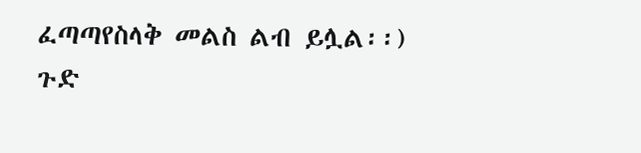ፈጣጣየስላቅ መልስ ልብ ይሏል፡፡)
ጉድ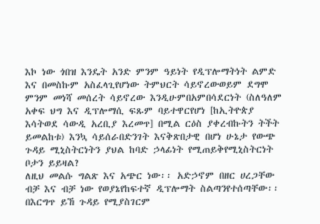እኮ ነው ጎበዝ እንዴት አንድ ምንም ዓይነት የዲፕሎማትነት ልምድ እና በመስኩም አስፈላጊየሆነው ትምህርት ሳይኖረውወይም ደግሞ ምንም መነሻ መሰረት ሳይኖረው እንዲሁምበአምበሳደርነት (ስለዓለም አቀፍ ህግ እና ዲፕሎማሲ ፍጹም ባይተዋርየሆነ [ከኢትዮጵያ እሳትወደ ሳውዲ አረቢያ እረመጥ] በሚል ርዕስ ያቀረብኩትን ትችት ይመልከቱ) እንኳ ሳይሰራበድንገት እናቅጽበታዊ በሆነ ሁኔታ የውጭ ጉዳይ ሚኒስትርነትን ያህል ከባድ ኃላፊነት የሚጠይቅየሚኒስትርነት ቦታን ይይዛል?
ለዚህ መልሱ ግልጽ እና አጭር ነው፡፡ አድኃኖም በዘር ሀረጋቸው ብቻ እና ብቻ ነው የወያኔየከፍተኛ ዲፕሎማት ስልጣንየተሰጣቸው፡፡ በእርግጥ ይኸ ጉዳይ የሚያስገርም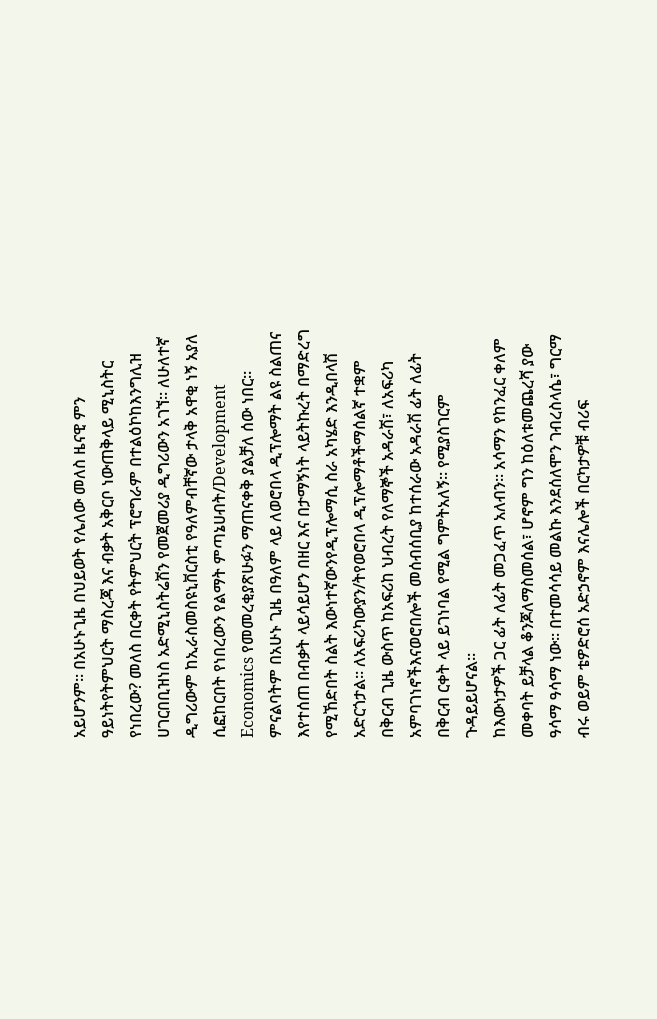አይሆንም፡፡ በአሁኑጊዜ በህይወት የሌለው መለስ ዜናዊ ምን ዓይነትየትምህርት ማስረጃ እና ብቃት አቅርቦ ነውጠቅላይ ሚኒስትር የነበረው? መለስ በርቀት የትምህርት ፕሮግራም በተልዕኮከእንግሊዝ ሀገርበቢዝነስ አድሚኒስትሬሽን የመጀመሪያ ዲግሪውን አገኘ፡፡ ለሁለተኛ ዲግሪውም ከኢራስመስዩኒቨርስቲ የዓለምብቸኛው ታላቅ አዋቂ ነኝ አያለ ሲፎከርበት የነበረውን የልማት ምጣኔሀብት/Development Economics የመመረቂያጽሁፉን ማጠናቀቅ ያልቻለ ሰው ነበር፡፡
ምናልባትም በአሁኑ ጊዜ በዓለም ላይ ለወሮበላ ዲፕሎማት ልዩ ስልጠና እየተሰጠ በብቃት ላይሳይሆን በዘር እና በታማኝነት ላይትኩረት በማድረግ የሚኸድበት ስልት እውነተኛውንየዲፕሎማሲ ስራ አካሄድ እንዲበላሽ አድርጎታል፡፡ ለአፍሪካውያን/ትየወሮበላ ዲፕሎማቶችማሰልኛ ተቋም በቅርብ ጊዜ ውስጥ ከአፍሪከ ህብረት የለማኞች አዳራሽ፣ ለአፍሪካ አምባገነኖችእናወሮበሎች መሰብሰቢያ ከተሰራው አዳራሽ ፊት ለፊት በቅርብ ርቀት ላይ ይገነባል የሚል ግምትአለኝ፡፡ የሚያስገርም ጉዳይይሆናል፡፡
ከእውነታዎች ጋር ፊት ለፊት መጋፈጥ አለብን፡፡ አሳማን የከንፈር ቀለም መቀባት ይቻላል ቆንጆለማስመሰል፣ ሆኖም ግን ከዕለቱመጨረሻ ያው ዓሳማ ዓሳማ ነው፡፡ በተመሳሳይ መልኩ እንደሰለሞን ገብረስላሴ፣ ግርማ ብሩ ወይም ቴዎድሮሰ አድኃኖም እናሌሎች በርካታዎቹ ብሪፍ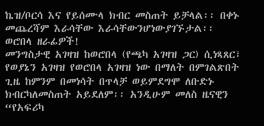ኬዝ/ቦርሳ እና የይሰሙላ ክብር መስጠት ይቻላል፡፡ በቀኑ መጨረሻም እራሳቸው እራሳቸውንሆነውያገኙታል፡፡ ወሮበላ ዘራፊዎች!
መንግስታዊ አገዛዝ ከወሮበላ (የጫካ አገዛዝ ጋር) ሲነጻጸር፣
የወያኔን አገዛዝ የወሮበላ አገዛዝ ነው በማለት በምገልጽበት ጊዜ ከምንም በመነሳት በጥላቻ ወይምደግሞ ለቡድኑ ክብርካለመስጠት አይደለም፡፡ አንዲሁም መለስ ዜናዊን “የአፍሪካ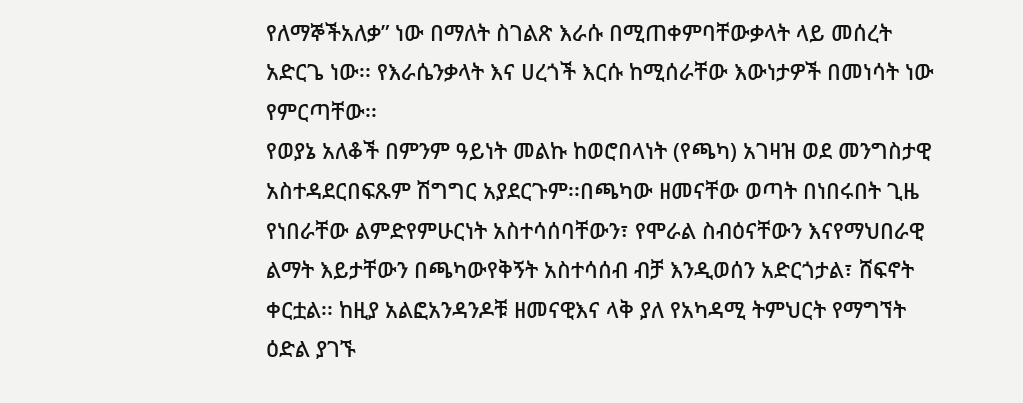የለማኞችአለቃ” ነው በማለት ስገልጽ እራሱ በሚጠቀምባቸውቃላት ላይ መሰረት አድርጌ ነው፡፡ የእራሴንቃላት እና ሀረጎች እርሱ ከሚሰራቸው እውነታዎች በመነሳት ነው የምርጣቸው፡፡
የወያኔ አለቆች በምንም ዓይነት መልኩ ከወሮበላነት (የጫካ) አገዛዝ ወደ መንግስታዊ አስተዳደርበፍጹም ሽግግር አያደርጉም፡፡በጫካው ዘመናቸው ወጣት በነበሩበት ጊዜ የነበራቸው ልምድየምሁርነት አስተሳሰባቸውን፣ የሞራል ስብዕናቸውን እናየማህበራዊ ልማት እይታቸውን በጫካውየቅኝት አስተሳሰብ ብቻ እንዲወሰን አድርጎታል፣ ሸፍኖት ቀርቷል፡፡ ከዚያ አልፎአንዳንዶቹ ዘመናዊእና ላቅ ያለ የአካዳሚ ትምህርት የማግኘት ዕድል ያገኙ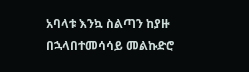አባላቱ እንኳ ስልጣን ከያዙ በኋላበተመሳሳይ መልኩድሮ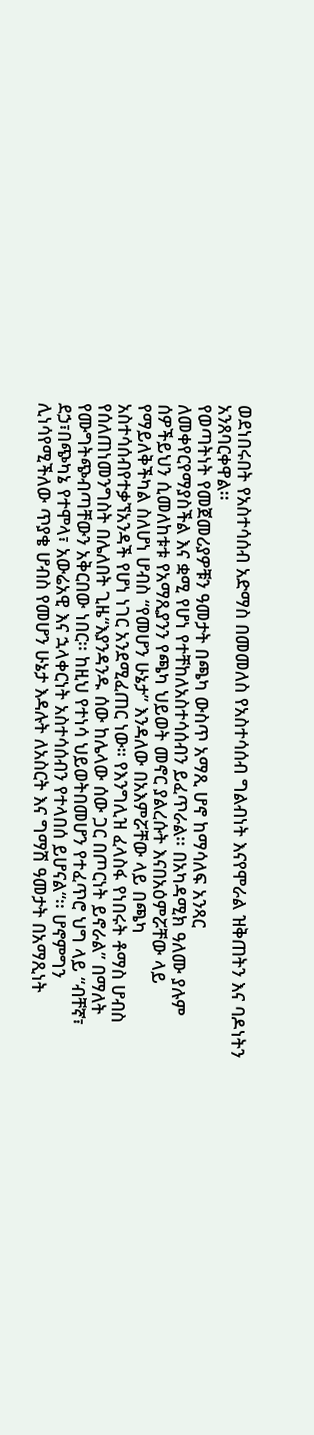ወደነበሩበት የአስተሳሰብ አድማስ በመመለስ የአስተሳሰብ ግልብነት እናየሞራል ዝቅጠትን እና ባዶነትን አንጸባርቀዋል፡፡
የወጣትነት የመጀመሪያዎቹን ዓመታት በጫካ ውስጥ አማጺ ሆኖ ከማሳለፍ አንጻር ለመቀየርየማያስችል እና ቋሚ የሆነ የተቸከለአስተሳሰብን ይፈጥራል፡፡ በአካዳሚክ ዓለሙ ያሉም ሰዎችይህን ሲመለከቱቱ የአማጺያንን የጫካ ህይወት መኖር ያልረሱት እናበአዕምሯቸው ላይ የማይለቅችካል ስለሆነ ሆብስ “የመሆን ሁኔታ” እንዳለው በአእምሯቸው ላይ በጫካ አስተሳሰብየተቃኘአንዳች የሆነ ነገር አንደሚፈጠር ነው። የእንግሊዝ ፈላስፋ የነበሩት ቶማስ ሆብስ የሰለጠነመንግስት በሌለበት ጊዜ“እያንዳንዱ ሰው ከሌላው ሰው ጋር በጦርነት ይኖራል” በማለት የሙግትጭብጣቸውን አቅርበው ነበር፡፡ ከዚህ የተነሳ ህይወትበመሆን የተፈጥሮ ህግ ላይ “ብቸኛ፣ ደኃ፣በጭካኔ የተሞላ፣ አውሬአዊ እና ኋላቀርነት አስተሳሰብን የተላበሰ ይሆናል“፡፡ ሆኖምግን ሊነሳየሚችለው ጥያቄ ሆብስ የመሆን ሁኔታ እዳሉት ለአስርት እና ግማሽ ዓመታት በአማጺነት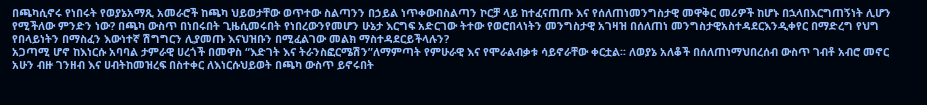በጫካሲኖሩ የነበሩት የወያኔአማጺ አመራሮች ከጫካ ህይወታቸው ወጥተው ስልጣንን በኃይል ነጥቀውበስልጣን ኮርቻ ላይ ከተፈናጠጡ እና የሰለጠነመንግስታዊ መዋቅር መሪዎች ከሆኑ በኋላበእርግጠኝነት ሊሆን የሚችለው ምንድን ነው? በጫካ ውስጥ በነበሩበት ጊዜሲመሩበት የነበረውንየመሆን ሁኔታ እርግፍ አድርገው ትተው የወሮበላነትን መንግስታዊ አገዛዝ በሰለጠነ መንግስታዊአስተዳደርእንዲቀየር በማድረግ የህግ የበላይነትን በማስፈን እውነተኛ ሽግግርን ሊያመጡ እናህዝቡን በሚፈልገው መልክ ማስተዳደርይችላሉን?
አጋጣሚ ሆኖ ከእነርሱ አባባል ታምራዊ ሀረጎች በመዋስ “እድገት እና ትራንስፎርሜሽን”ለማምጣት የምሁራዊ እና የሞራልብቃቱ ሳይኖራቸው ቀርቷል፡፡ ለወያኔ አለቆች በሰለጠነማህበረሰብ ውስጥ ገብቶ አብሮ መኖር አሁን ብዙ ገንዘብ እና ሀብትከመዝረፍ በስተቀር ለእነርሱህይወት በጫካ ውስጥ ይኖሩበት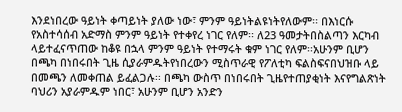እንደነበረው ዓይነት ቀጣይነት ያለው ነው፣ ምንም ዓይነትልዩነትየለውም፡፡ በእነርሱ የአስተሳሰብ አድማስ ምንም ዓይነት የተቀየረ ነገር የለም፡፡ ለ23 ዓመታትበስልጣን እርካብ ላይተፈናጥጠው ከቆዩ በኋላ ምንም ዓይነት የተማሩት ቁም ነገር የለም፡፡አሁንም ቢሆን በጫካ በነበሩበት ጊዜ ሲያራምዱትየነበረውን ሚስጥራዊ የፖለቲካ ፍልስፍናበህዝቡ ላይ በመጫን ለመቀጠል ይፈልጋሉ፡፡ በጫካ ውስጥ በነበሩበት ጊዜየተጠያቂነት እናየግልጽነት ባህሪን አያራምዱም ነበር፣ አሁንም ቢሆን አንድን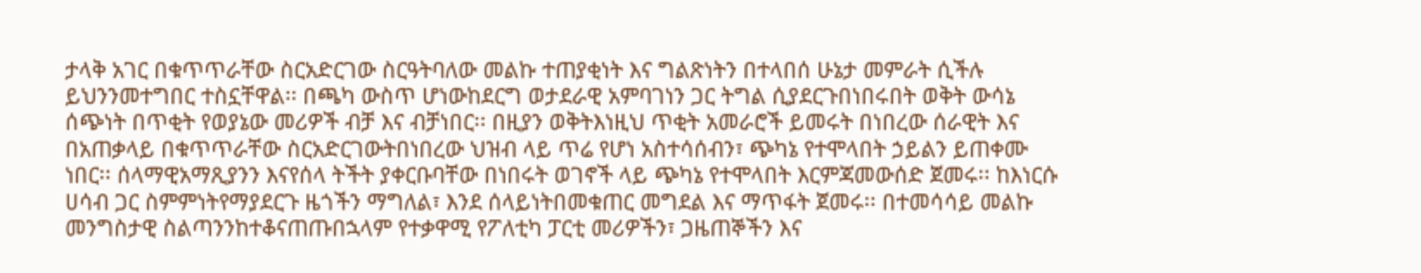ታላቅ አገር በቁጥጥራቸው ስርአድርገው ስርዓትባለው መልኩ ተጠያቂነት እና ግልጽነትን በተላበሰ ሁኔታ መምራት ሲችሉ ይህንንመተግበር ተስኗቸዋል፡፡ በጫካ ውስጥ ሆነውከደርግ ወታደራዊ አምባገነን ጋር ትግል ሲያደርጉበነበሩበት ወቅት ውሳኔ ሰጭነት በጥቂት የወያኔው መሪዎች ብቻ እና ብቻነበር፡፡ በዚያን ወቅትእነዚህ ጥቂት አመራሮች ይመሩት በነበረው ሰራዊት እና በአጠቃላይ በቁጥጥራቸው ስርአድርገውትበነበረው ህዝብ ላይ ጥሬ የሆነ አስተሳሰብን፣ ጭካኔ የተሞላበት ኃይልን ይጠቀሙ ነበር፡፡ ሰላማዊአማጺያንን እናየሰላ ትችት ያቀርቡባቸው በነበሩት ወገኖች ላይ ጭካኔ የተሞላበት እርምጃመውሰድ ጀመሩ፡፡ ከእነርሱ ሀሳብ ጋር ስምምነትየማያደርጉ ዜጎችን ማግለል፣ እንደ ሰላይነትበመቁጠር መግደል እና ማጥፋት ጀመሩ፡፡ በተመሳሳይ መልኩ መንግስታዊ ስልጣንንከተቆናጠጡበኋላም የተቃዋሚ የፖለቲካ ፓርቲ መሪዎችን፣ ጋዜጠኞችን እና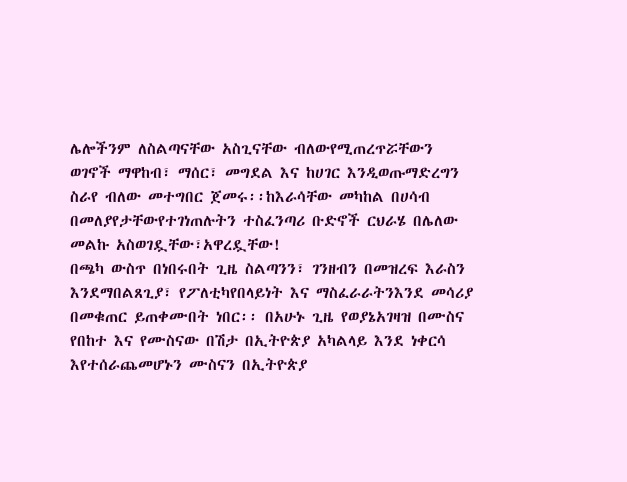ሌሎችንም ለስልጣናቸው አስጊናቸው ብለውየሚጠረጥሯቸውን ወገኖች ማዋከብ፣ ማሰር፣ መግደል እና ከሀገር እንዲወጡማድረግን ስራየ ብለው መተግበር ጀመሩ፡፡ከእራሳቸው መካከል በሀሳብ በመለያየታቸውየተገነጠሉትን ተስፈንጣሪ ቡድኖች ርህራሄ በሌለው መልኩ አስወገዷቸው፣አዋረዷቸው!
በጫካ ውስጥ በነበሩበት ጊዜ ስልጣንን፣ ገንዘብን በመዝረፍ እራስን እንደማበልጸጊያ፣ የፖለቲካየበላይነት እና ማስፈራራትንእንደ መሳሪያ በመቁጠር ይጠቀሙበት ነበር፡፡ በአሁኑ ጊዜ የወያኔአገዛዝ በሙስና የበከተ እና የሙስናው በሽታ በኢትዮጵያ አካልላይ እንደ ነቀርሳ እየተሰራጨመሆኑን ሙስናን በኢትዮጵያ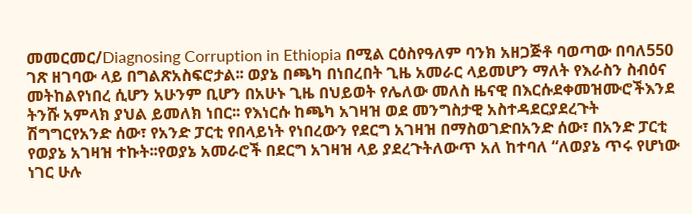መመርመር/Diagnosing Corruption in Ethiopia በሚል ርዕስየዓለም ባንክ አዘጋጅቶ ባወጣው በባለ550 ገጽ ዘገባው ላይ በግልጽአስፍሮታል፡፡ ወያኔ በጫካ በነበረበት ጊዜ አመራር ላይመሆን ማለት የእራስን ስብዕና መትከልየነበረ ሲሆን አሁንም ቢሆን በአሁኑ ጊዜ በህይወት የሌለው መለስ ዜናዊ በእርሱደቀመዝሙሮችእንደ ትንሹ አምላክ ያህል ይመለክ ነበር፡፡ የእነርሱ ከጫካ አገዛዝ ወደ መንግስታዊ አስተዳደርያደረጉት ሽግግርየአንድ ሰው፣ የአንድ ፓርቲ የበላይነት የነበረውን የደርግ አገዛዝ በማስወገድበአንድ ሰው፣ በአንድ ፓርቲ የወያኔ አገዛዝ ተኩት፡፡የወያኔ አመራሮች በደርግ አገዛዝ ላይ ያደረጉትለውጥ አለ ከተባለ “ለወያኔ ጥሩ የሆነው ነገር ሁሉ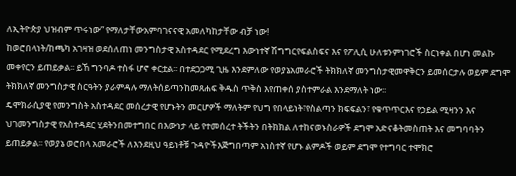ለኢትዮጵያ ህዝብም ጥሩነው” የማለታቸውአምባገናናዊ አመለካከታቸው ብቻ ነው!
ከወሮበላነት/ከጫካ አገዛዝ ወደሰለጠነ መንግስታዊ አስተዳደር የሚደረግ እውነተኛ ሽግግርየፍልስፍና እና የፖሊሲ ሁለቱንምነገሮች ስርነቀል በሆነ መልኩ መቀየርን ይጠይቃል፡፡ ይኸ ግንባዶ ተስፋ ሆኖ ቀርቷል፡፡ በተደጋጋሚ ጊዜ እንደምለው የወያኔአመራሮች ትክክለኛ መንግስታዊመዋቅርን ይመሰርታሉ ወይም ደግሞ ትክክለኛ መንግስታዊ ስርዓትን ያራምዳሉ ማለትሰይጣንከመጸሐፍ ቅዱስ ጥቅስ እየጠቀሰ ያስተምራል እንደማለት ነው፡፡
ዴሞክራሲያዊ የመንግስት አስተዳደር መሰረታዊ የሆኑትን መርሆዎች ማለትም የህግ የበላይነት፣የስልጣን ክፍፍልን፣ የቁጥጥርእና የኃይል ሚዛንን እና ህገመንግስታዊ የአስተዳደር ሂደትንበመተግበር በእውነታ ላይ የተመሰረተ ትችትን በትክክል ለተከናወኑስራዎች ደግሞ አድናቆትመስጠት እና መግባባትን ይጠይቃል፡፡ የወያኔ ወሮበላ አመራሮች ለእንደዚህ ዓይነቶቹ ጉዳዮችእጅግበጣም አነስተኛ የሆኑ ልምዶች ወይም ደግሞ የተግባር ተሞክሮ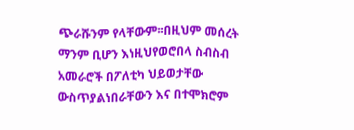ጭራሹንም የላቸውም፡፡በዚህም መሰረት ማንም ቢሆን እነዚህየወሮበላ ስብስብ አመራሮች በፖለቲካ ህይወታቸው ውስጥያልነበራቸውን እና በተሞክሮም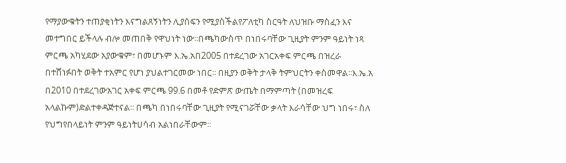የማያውቁትን ተጠያቂነትን እናግልጸኝነትን ሊያሰፍን የሚያስችልየፖለቲካ ስርዓት ለህዝቡ ማስፈን እና መተግበር ይችላሉ ብሎ መጠበቅ የዋህነት ነው፡፡በጫካውስጥ በነበሩባቸው ጊዚያት ምንም ዓይነት ነጻ ምርጫ አካሂደው አያውቁም፣ በመሆኑም እ.ኤ.አበ2005 በተደረገው አገርአቀፍ ምርጫ በዝረራ በተሸነፉበት ወቅት ተአምር የሆነ ያህልተገርመው ነበር፡፡ በዚያን ወቅት ታላቅ ትምህርትን ቀስመዋል፡፡እ.ኤ.አ በ2010 በተደረገውአገር አቀፍ ምርጫ 99.6 በመቶ የድምጽ ውጤት በማምጣት (በመዝረፍ አላልኩም)ድልተቀዳጅተናል፡፡ በጫካ በነበሩባቸው ጊዚያት የሚናገሯቸው ቃላት እራሳቸው ህግ ነበሩ፣ ስለ የህግየበላይነት ምንም ዓይነትሀሳብ አልነበራቸውም፡፡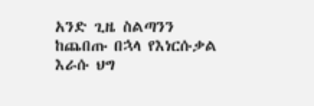አንድ ጊዜ ስልጣንን ከጨበጡ በኋላ የእነርሱቃል እራሱ ህግ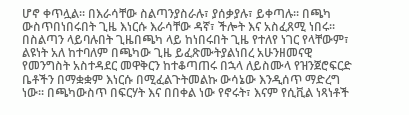ሆኖ ቀጥሏል፡፡ በእራሳቸው ስልጣንያስራሉ፣ ያሰቃያሉ፣ ይቀጣሉ፡፡ በጫካ ውስጥበነበሩበት ጊዜ እነርሱ እራሳቸው ዳኛ፣ ችሎት እና አስፈጸሚ ነበሩ፡፡ በስልጣን ላይባሉበት ጊዜበጫካ ላይ ከነበሩበት ጊዜ የተለየ ነገር የላቸውም፣ ልዩነት አለ ከተባለም በጫካው ጊዜ ይፈጽሙትያልነበረ አሁንዘመናዊ የመንግስት አስተዳደር መዋቅርን ከተቆጣጠሩ በኋላ ለይስሙላ የዝንጀሮፍርድ ቤቶችን በማቋቋም እነርሱ በሚፈልጉትመልኩ ውሳኔው እንዲሰጥ ማድረግ ነው፡፡ በጫካውስጥ በፍርሃት እና በበቀል ነው የኖሩት፣ እናም የሲቪል ነጻነቶች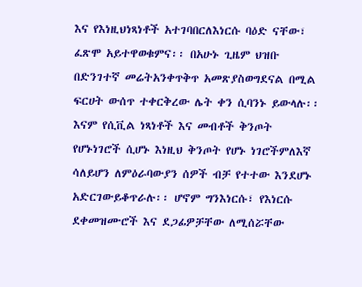እና የእነዚህነጻነቶች አተገባበርለእነርሱ ባዕድ ናቸው፣ ፈጽሞ አይተዋወቁምና፡፡ በአሁኑ ጊዜም ህዝቡ በድንገተኛ መሬትአንቀጥቅጥ አመጽያስወግደናል በሚል ፍርሀት ውሰጥ ተቀርቅረው ሌት ቀን ሲባንኑ ይውላሉ፡፡እናም የሲቪል ነጻነቶች እና መብቶች ቅንጦት የሆኑነገሮች ሲሆኑ እነዚህ ቅንጦት የሆኑ ነገሮችምለእኛ ሳለይሆን ለምዕራባውያን ሰዎች ብቻ የተተው እንደሆኑ አድርገውይቆጥራሉ፡፡ ሆኖም ግንእነርሱ፣ የእነርሱ ደቀመዝሙሮች እና ደጋፊዎቻቸው ለሚሰሯቸው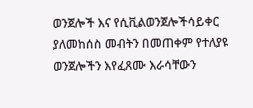ወንጀሎች እና የሲቪልወንጀሎችሳይቀር ያለመከሰስ መብትን በመጠቀም የተለያዩ ወንጀሎችን እየፈጸሙ እራሳቸውን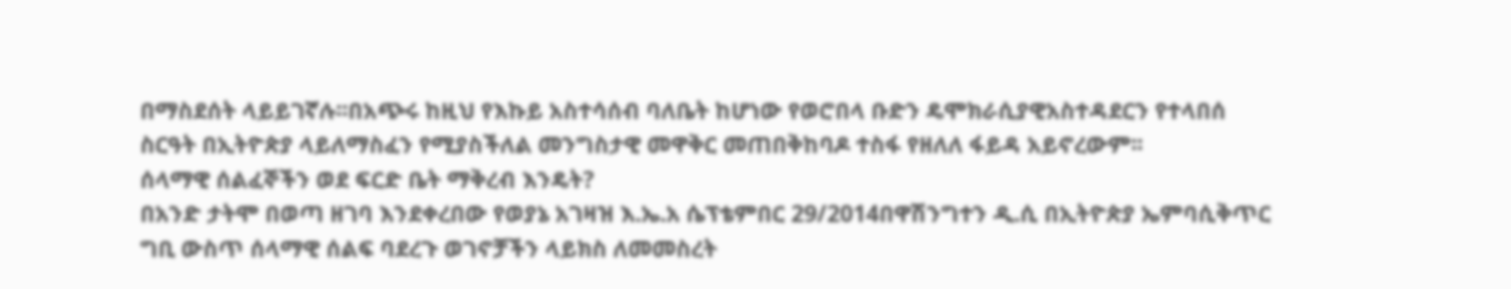በማስደሰት ላይይገኛሉ፡፡በአጭሩ ከዚህ የእኩይ አስተሳሰብ ባለቤት ከሆነው የወሮበላ ቡድን ዴሞክራሲያዊአስተዳደርን የተላበሰ ስርዓት በኢትዮጵያ ላይለማስፈን የሚያስችለል መንግስታዊ መዋቅር መጠበቅከባዶ ተስፋ የዘለለ ፋይዳ አይኖረውም፡፡
ሰላማዊ ሰልፈኞችን ወደ ፍርድ ቤት ማቅረብ እንዴት?
በአንድ ታትሞ በወጣ ዘገባ እንደቀረበው የወያኔ አገዛዝ እ.ኤ.አ ሴፕቴምበር 29/2014በዋሽንግተን ዲ.ሲ በኢትዮጵያ ኤምባሲቅጥር ግቢ ውስጥ ሰላማዊ ሰልፍ ባደረጉ ወገኖቻችን ላይክስ ለመመስረት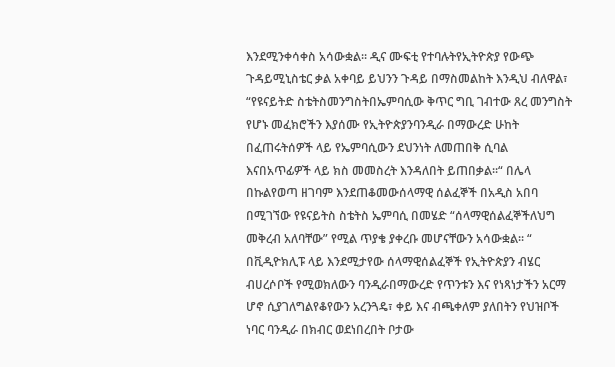እንደሚንቀሳቀስ አሳውቋል፡፡ ዲና ሙፍቲ የተባሉትየኢትዮጵያ የውጭ ጉዳይሚኒስቴር ቃል አቀባይ ይህንን ጉዳይ በማስመልከት እንዲህ ብለዋል፣ “የዩናይትድ ስቴትስመንግስትበኤምባሲው ቅጥር ግቢ ገብተው ጸረ መንግስት የሆኑ መፈክሮችን እያሰሙ የኢትዮጵያንባንዲራ በማውረድ ሁከት በፈጠሩትሰዎች ላይ የኤምባሲውን ደህንነት ለመጠበቅ ሲባል እናበአጥፊዎች ላይ ክስ መመስረት እንዳለበት ይጠበቃል፡፡“ በሌላ በኩልየወጣ ዘገባም እንደጠቆመውሰላማዊ ሰልፈኞች በአዲስ አበባ በሚገኘው የዩናይትስ ስቴትስ ኤምባሲ በመሄድ “ሰላማዊሰልፈኞችለህግ መቅረብ አለባቸው” የሚል ጥያቄ ያቀረቡ መሆናቸውን አሳውቋል፡፡ “ በቪዲዮክሊፑ ላይ እንደሚታየው ሰላማዊሰልፈኞች የኢትዮጵያን ብሄር ብሀረሶቦች የሚወክለውን ባንዲራበማውረድ የጥንቱን እና የነጻነታችን አርማ ሆኖ ሲያገለግልየቆየውን አረንጓዴ፣ ቀይ እና ብጫቀለም ያለበትን የህዝቦች ነባር ባንዲራ በክብር ወደነበረበት ቦታው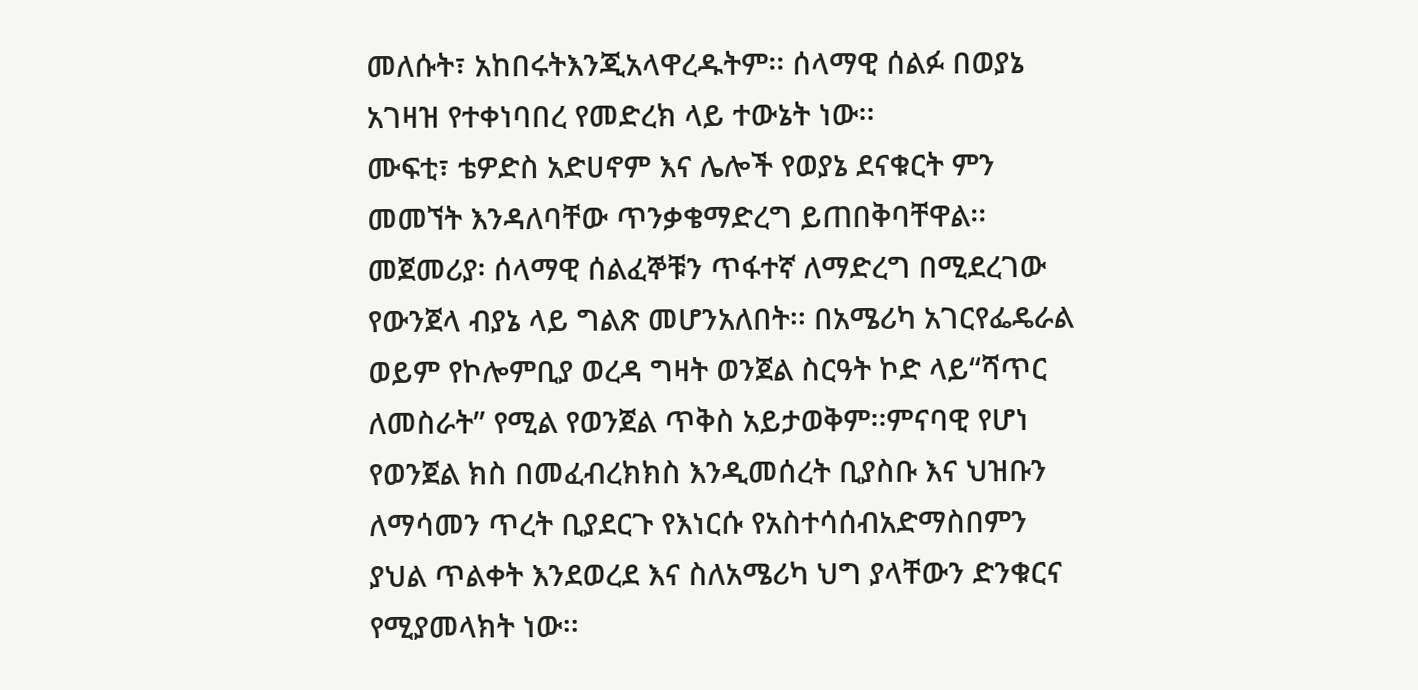መለሱት፣ አከበሩትእንጂአላዋረዱትም፡፡ ሰላማዊ ሰልፉ በወያኔ አገዛዝ የተቀነባበረ የመድረክ ላይ ተውኔት ነው፡፡
ሙፍቲ፣ ቴዎድስ አድሀኖም እና ሌሎች የወያኔ ደናቁርት ምን መመኘት እንዳለባቸው ጥንቃቄማድረግ ይጠበቅባቸዋል፡፡
መጀመሪያ፡ ሰላማዊ ሰልፈኞቹን ጥፋተኛ ለማድረግ በሚደረገው የውንጀላ ብያኔ ላይ ግልጽ መሆንአለበት፡፡ በአሜሪካ አገርየፌዴራል ወይም የኮሎምቢያ ወረዳ ግዛት ወንጀል ስርዓት ኮድ ላይ“ሻጥር ለመስራት” የሚል የወንጀል ጥቅስ አይታወቅም፡፡ምናባዊ የሆነ የወንጀል ክስ በመፈብረክክስ እንዲመሰረት ቢያስቡ እና ህዝቡን ለማሳመን ጥረት ቢያደርጉ የእነርሱ የአስተሳሰብአድማስበምን ያህል ጥልቀት እንደወረደ እና ስለአሜሪካ ህግ ያላቸውን ድንቁርና የሚያመላክት ነው፡፡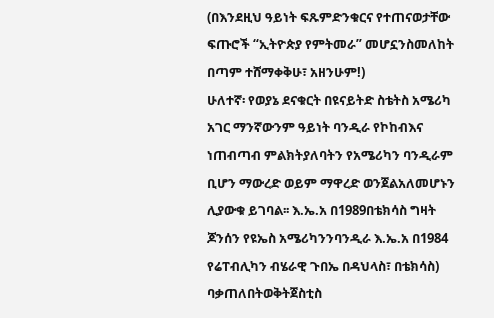(በእንደዚህ ዓይነት ፍጹምድንቁርና የተጠናወታቸው ፍጡሮች “ኢትዮጵያ የምትመራ” መሆኗንስመለከት በጣም ተሸማቀቅሁ፣ አዘንሁም!)
ሁለተኛ፡ የወያኔ ደናቁርት በዩናይትድ ስቴትስ አሜሪካ አገር ማንኛውንም ዓይነት ባንዲራ የኮከብእና ነጠብጣብ ምልክትያለባትን የአሜሪካን ባንዲራም ቢሆን ማውረድ ወይም ማዋረድ ወንጀልአለመሆኑን ሊያውቁ ይገባል፡፡ እ.ኤ.አ በ1989በቴክሳስ ግዛት ጆንሰን የዩኤስ አሜሪካንንባንዲራ እ.ኤ.አ በ1984 የሬፐብሊካን ብሄራዊ ጉበኤ በዳህላስ፣ በቴክሳስ) ባቃጠለበትወቅትጀስቲስ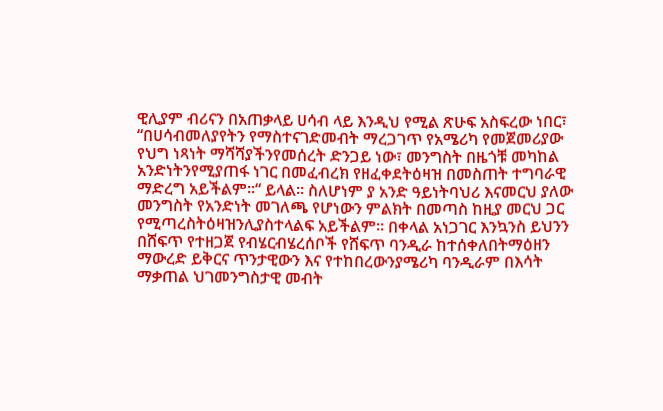ዊሊያም ብሪናን በአጠቃላይ ሀሳብ ላይ እንዲህ የሚል ጽሁፍ አስፍረው ነበር፣ “በሀሳብመለያየትን የማስተናገድመብት ማረጋገጥ የአሜሪካ የመጀመሪያው የህግ ነጻነት ማሻሻያችንየመሰረት ድንጋይ ነው፣ መንግስት በዜጎቹ መካከል አንድነትንየሚያጠፋ ነገር በመፈብረክ የዘፈቀደትዕዛዝ በመስጠት ተግባራዊ ማድረግ አይችልም፡፡“ ይላል፡፡ ስለሆነም ያ አንድ ዓይነትባህሪ እናመርህ ያለው መንግስት የአንድነት መገለጫ የሆነውን ምልክት በመጣስ ከዚያ መርህ ጋር የሚጣረስትዕዛዝንሊያስተላልፍ አይችልም፡፡ በቀላል አነጋገር እንኳንስ ይህንን በሸፍጥ የተዘጋጀ የብሄርብሄረሰቦች የሸፍጥ ባንዲራ ከተሰቀለበትማዕዘን ማውረድ ይቅርና ጥንታዊውን እና የተከበረውንያሜሪካ ባንዲራም በእሳት ማቃጠል ህገመንግስታዊ መብት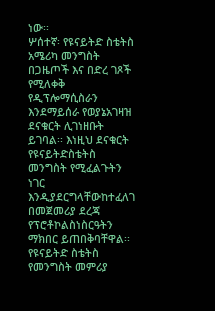ነው፡፡
ሦሰተኛ፡ የዩናይትድ ስቴትስ አሜሪካ መንግስት በጋዜጦች እና በድረ ገጾች የሚለቀቅ የዲፕሎማሲስራን እንደማይሰራ የወያኔአገዛዝ ደናቁርት ሊገነዘቡት ይገባል፡፡ እነዚህ ደናቁርት የዩናይትድስቴትስ መንግስት የሚፈልጉትን ነገር እንዲያደርግላቸውከተፈለገ በመጀመሪያ ደረጃ የፕሮቶኮልስነስርዓትን ማክበር ይጠበቅባቸዋል፡፡ የዩናይትድ ስቴትስ የመንግስት መምሪያ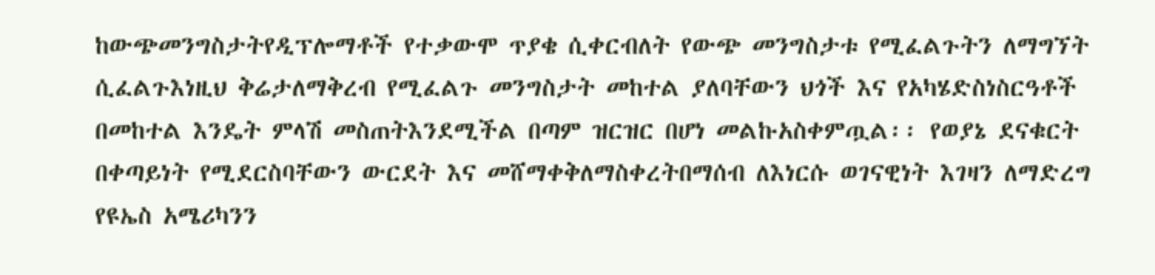ከውጭመንግስታትየዲፕሎማቶች የተቃውሞ ጥያቄ ሲቀርብለት የውጭ መንግስታቱ የሚፈልጉትን ለማግኘት ሲፈልጉእነዚህ ቅሬታለማቅረብ የሚፈልጉ መንግስታት መከተል ያለባቸውን ህጎች እና የአካሄድስነስርዓቶች በመከተል እንዴት ምላሽ መስጠትእንደሚችል በጣም ዝርዝር በሆነ መልኩአስቀምጧል፡፡ የወያኔ ደናቁርት በቀጣይነት የሚደርስባቸውን ውርደት እና መሸማቀቅለማስቀረትበማሰብ ለእነርሱ ወገናዊነት እገዛን ለማድረግ የዩኤስ አሜሪካንን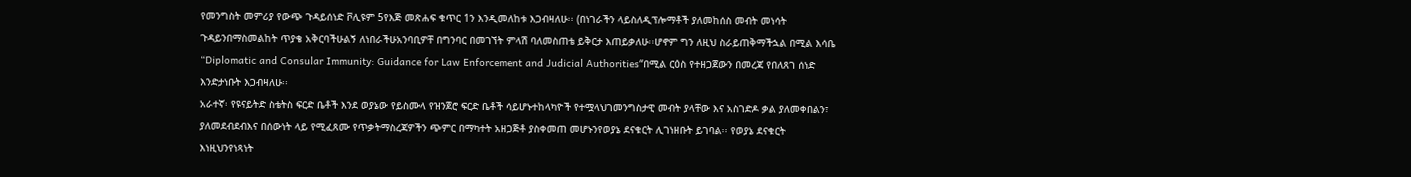የመንግስት መምሪያ የውጭ ጉዳይሰነድ ቮሊዩም 5የእጅ መጽሐፍ ቁጥር 1ን እንዲመለከቱ እጋብዛለሁ፡፡ (በነገራችን ላይስለዲፕሎማቶች ያለመከሰስ መብት መነሳት ጉዳይንበማስመልከት ጥያቄ አቅርባችሁልኝ ለነበራችሁአንባቢዎቸ በግንባር በመገኘት ምላሽ ባለመስጠቴ ይቅርታ እጠይቃለሁ፡፡ሆኖም ግን ለዚህ ስራይጠቅማችኋል በሚል እሳቤ “Diplomatic and Consular Immunity: Guidance for Law Enforcement and Judicial Authorities“በሚል ርዕስ የተዘጋጀውን በመረጃ የበለጸገ ሰነድ እንድታነቡት እጋብዛለሁ፡፡
አራተኛ፡ የዩናይትድ ስቴትስ ፍርድ ቤቶች እንደ ወያኔው የይስሙላ የዝንጀሮ ፍርድ ቤቶች ሳይሆኑተከላካዮች የተሟላህገመንግስታዊ መብት ያላቸው እና አስገድዶ ቃል ያለመቀበልን፣ ያለመደብደብእና በሰውነት ላይ የሚፈጸሙ የጥቃትማስረጃዎችን ጭምር በማካተት አዘጋጅቶ ያስቀመጠ መሆኑንየወያኔ ደናቁርት ሊገነዘቡት ይገባል፡፡ የወያኔ ደናቁርት እነዚህንየነጻነት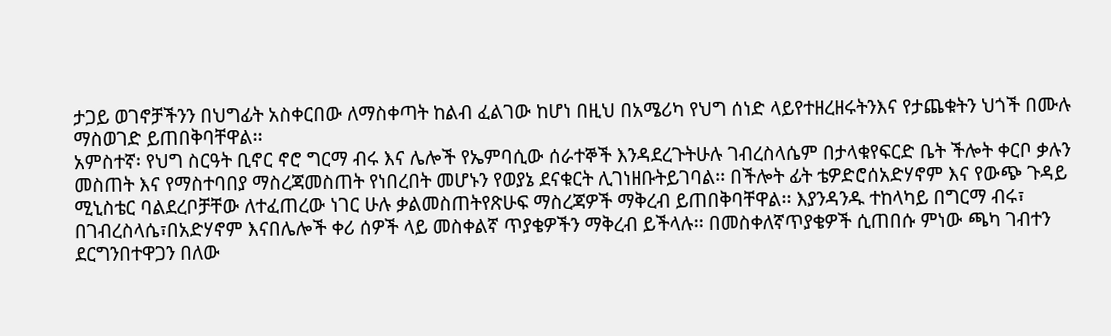ታጋይ ወገኖቻችንን በህግፊት አስቀርበው ለማስቀጣት ከልብ ፈልገው ከሆነ በዚህ በአሜሪካ የህግ ሰነድ ላይየተዘረዘሩትንእና የታጨቁትን ህጎች በሙሉ ማስወገድ ይጠበቅባቸዋል፡፡
አምስተኛ፡ የህግ ስርዓት ቢኖር ኖሮ ግርማ ብሩ እና ሌሎች የኤምባሲው ሰራተኞች እንዳደረጉትሁሉ ገብረስላሴም በታላቁየፍርድ ቤት ችሎት ቀርቦ ቃሉን መስጠት እና የማስተባበያ ማስረጃመስጠት የነበረበት መሆኑን የወያኔ ደናቁርት ሊገነዘቡትይገባል፡፡ በችሎት ፊት ቴዎድሮሰአድሃኖም እና የውጭ ጉዳይ ሚኒስቴር ባልደረቦቻቸው ለተፈጠረው ነገር ሁሉ ቃልመስጠትየጽሁፍ ማስረጃዎች ማቅረብ ይጠበቅባቸዋል፡፡ እያንዳንዱ ተከላካይ በግርማ ብሩ፣ በገብረስላሴ፣በአድሃኖም እናበሌሎች ቀሪ ሰዎች ላይ መስቀልኛ ጥያቄዎችን ማቅረብ ይችላሉ፡፡ በመስቀለኛጥያቄዎች ሲጠበሱ ምነው ጫካ ገብተን ደርግንበተዋጋን በለው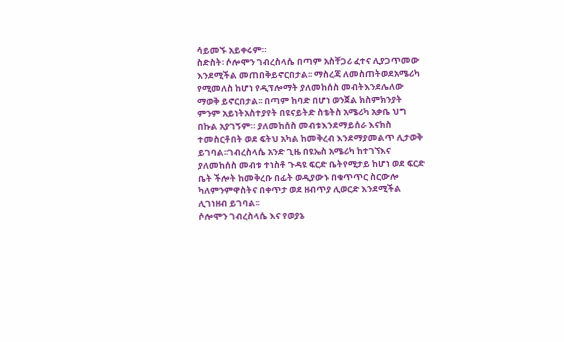ሳይመኙ አይቀሩም።
ስድስት፡ ሶሎሞን ገብረስላሴ በጣም አስቸጋሪ ፈተና ሊያጋጥመው እንደሚችል መጠበቅይኖርበታል፡፡ ማስረጃ ለመስጠትወደአሜሪካ የሚመለስ ከሆነ የዲፕሎማት ያለመከሰስ መብትእንደሌለው ማወቅ ይኖርበታል፡፡ በጣም ከባድ በሆነ ወንጀል ክስምክንያት ምንም አይነትአስተያየት በዩናይትድ ስቴትስ አሜሪካ አቃቤ ህግ በኩል አያገኝም። ያለመከሰስ መብቱእንደማይሰራ እናክስ ተመስርቶበት ወደ ፍትህ አካል ከመቅረብ እንደማያመልጥ ሊታወቅ ይገባል፡፡ገብረስላሴ አንድ ጊዜ በዩኤስ አሜሪካ ከተገኘእና ያለመከሰስ መብቱ ተነስቶ ጉዳዩ ፍርድ ቤትየሚታይ ከሆነ ወደ ፍርድ ቤት ችሎት ከመቅረቡ በፊት ወዲያውኑ በቁጥጥር ስርውሎ ካለምንምዋስትና በቀጥታ ወደ ዘብጥያ ሊወርድ እንደሚችል ሊገነዘብ ይገባል፡፡
ሶሎሞን ገብረስላሴ እና የወያኔ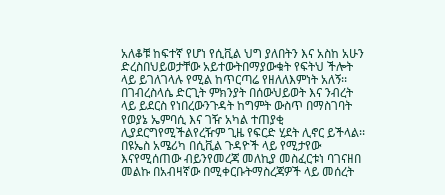አለቆቹ ከፍተኛ የሆነ የሲቪል ህግ ያለበትን እና አስከ አሁን ድረስበህይወታቸው አይተውትበማያውቁት የፍትህ ችሎት ላይ ይገለገላሉ የሚል ከጥርጣሬ የዘለለእምነት አለኝ፡፡ በገብረስላሴ ድርጊት ምክንያት በሰውህይወት እና ንብረት ላይ ይደርስ የነበረውንጉዳት ከግምት ውስጥ በማስገባት የወያኔ ኤምባሲ እና ገዥ አካል ተጠያቂ ሊያደርግየሚችልየረዥም ጊዜ የፍርድ ሂደት ሊኖር ይችላል፡፡ በዩኤስ አሜሪካ በሲቪል ጉዳዮች ላይ የሚታየው እናየሚሰጠው ብይንየመረጃ መለኪያ መስፈርቱነ ባገናዘበ መልኩ በአብዛኛው በሚቀርቡትማስረጃዎች ላይ መሰረት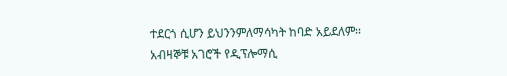ተደርጎ ሲሆን ይህንንምለማሳካት ከባድ አይደለም፡፡
አብዛኞቹ አገሮች የዲፕሎማሲ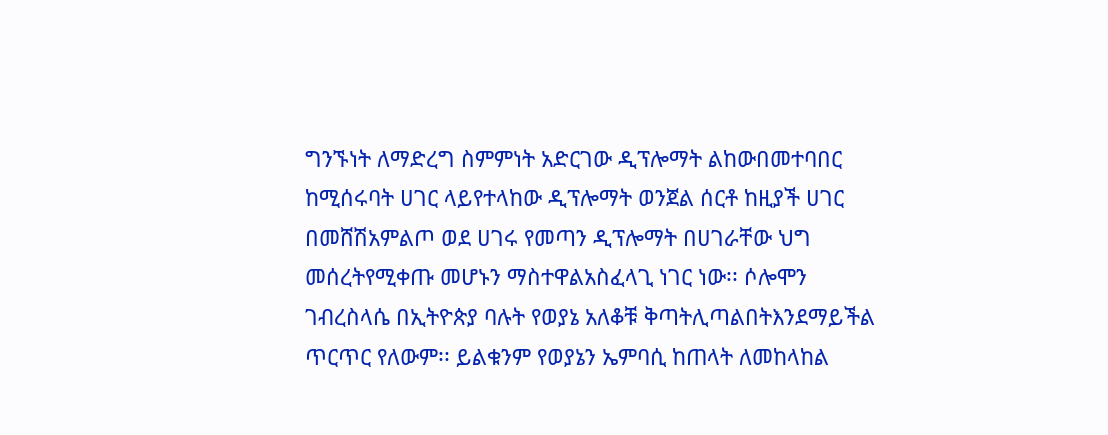ግንኙነት ለማድረግ ስምምነት አድርገው ዲፕሎማት ልከውበመተባበር ከሚሰሩባት ሀገር ላይየተላከው ዲፕሎማት ወንጀል ሰርቶ ከዚያች ሀገር በመሸሽአምልጦ ወደ ሀገሩ የመጣን ዲፕሎማት በሀገራቸው ህግ መሰረትየሚቀጡ መሆኑን ማስተዋልአስፈላጊ ነገር ነው፡፡ ሶሎሞን ገብረስላሴ በኢትዮጵያ ባሉት የወያኔ አለቆቹ ቅጣትሊጣልበትእንደማይችል ጥርጥር የለውም፡፡ ይልቁንም የወያኔን ኤምባሲ ከጠላት ለመከላከል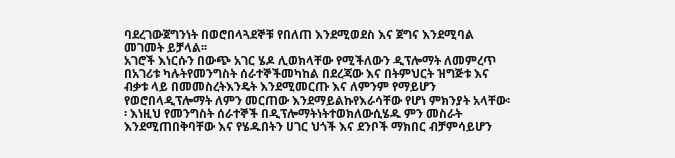ባደረገውጀግንነት በወሮበላጓደኞቹ የበለጠ እንደሚወደስ እና ጀግና እንደሚባል መገመት ይቻላል፡፡
አገሮች እነርሱን በውጭ አገር ሄዶ ሊወክላቸው የሚችለውን ዲፕሎማት ለመምረጥ በአገሪቱ ካሉትየመንግስት ሰራተኞችመካከል በደረጃው እና በትምህርት ዝግጅቱ እና ብቃቱ ላይ በመመስረትእንዴት እንደሚመርጡ እና ለምንም የማይሆን የወሮበላዲፕሎማት ለምን መርጠው እንደማይልኩየእራሳቸው የሆነ ምክንያት አላቸው፡፡ እነዚህ የመንግስት ሰራተኞች በዲፕሎማትነትተወክለውሲሄዱ ምን መስራት እንደሚጠበቅባቸው እና የሄዱበትን ሀገር ህጎች እና ደንቦች ማክበር ብቻምሳይሆን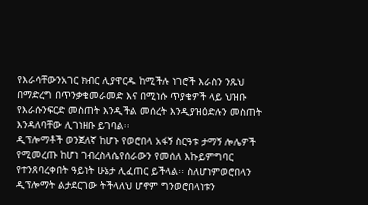የእራሳቸውንአገር ክብር ሊያዋርዱ ከሚችሉ ነገሮች እራስን ንጹህ በማድረግ በጥንቃቄመራመድ እና በሚነሱ ጥያቄዎች ላይ ህዝቡ የእራሱንፍርድ መስጠት እንዲችል መሰረት እንዲያዝዕድሉን መስጠት እንዳለባቸው ሊገነዘቡ ይገባል፡፡
ዲፕሎማቶች ወንጀለኛ ከሆኑ የወሮበላ አፋኝ ስርዓቱ ታማኝ ሎሌዎች የሚመረጡ ከሆነ ገብረስላሴየሰራውን የመሰለ እኩይምግባር የተንጸባረቀበት ዓይነት ሁኔታ ሊፈጠር ይችላል፡፡ ስለሆነምወሮበላን ዲፕሎማት ልታደርገው ትችላለህ ሆኖም ግንወሮበላነቱን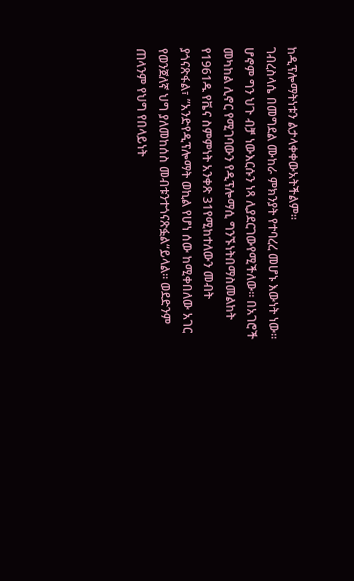ከዲፕሎማትነቱን ልታላቀቀውአትችልም።
ገብረስላሴ በመግደል ሙከራ ምክንያት የተባረረ መሆኑ እውነት ነው፡፡ ሆኖም ግን ህጉ ብቻ ነውእርሱን ነጻ ሊያደርገውየሚችለው፡፡ በአገሮች መካከል ሊኖር የሚገባውን የዲፕሎማሲ ግንኙነትበማስመልከት የ1961ዱ የቬና ስምምነት አንቀጽ 31የሚከተለውን መብት ያጎናጽፋል፣ ”አንድየዲፕሎማት ወኪል የሆነ ሰው ከሚቀበለው አገር የወንጀለኛ ህግ ያለመከሰስ መብቱንተጎናጽፏል“ይላል፡፡ ወደድንም ጠላንም የህግ የበላይነት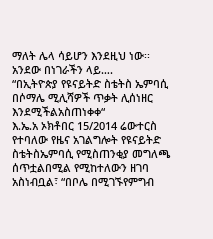ማለት ሌላ ሳይሆን እንደዚህ ነው፡፡
አንደው በነገራችን ላይ….
“በኢትዮጵያ የዩናይትድ ስቴትስ ኤምባሲ በሶማሌ ሚሊሻዎች ጥቃት ሊሰነዘር እንደሚችልአስጠነቀቀ“
እ.ኤ.አ ኦክቶበር 15/2014 ሬውተርስ የተባለው የዜና አገልግሎት የዩናይትድ ስቴትስኤምባሲ የሚስጠንቂያ መግለጫ ሰጥቷልበሚል የሚከተለውን ዘገባ አስነብቧል፣ “በቦሌ በሚገኙየምግብ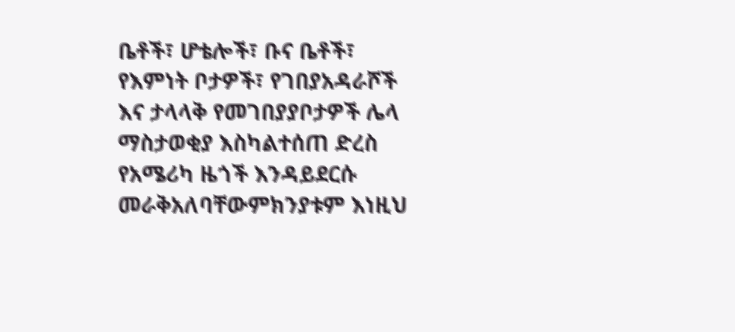ቤቶች፣ ሆቴሎች፣ ቡና ቤቶች፣ የእምነት ቦታዎች፣ የገበያአዳራሾች እና ታላላቅ የመገበያያቦታዎች ሌላ ማስታወቂያ እስካልተሰጠ ድረስ የአሜሪካ ዜጎች እንዳይደርሱ መራቅአለባቸውምክንያቱም እነዚህ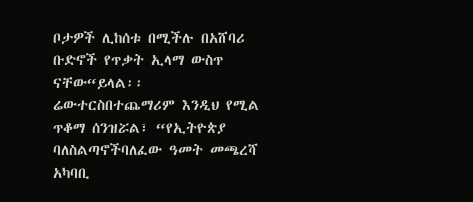ቦታዎች ሊከሰቱ በሚችሉ በአሸባሪ ቡድኖች የጥቃት ኢላማ ውስጥ ናቸው“ይላል፡፡ ሬውተርስበተጨማሪም እንዲህ የሚል ጥቆማ ሰንዝሯል፣ “የኢትዮጵያ ባለስልጣኖችባለፈው ዓመት መጫረሻ አካባቢ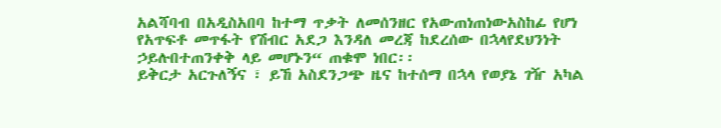አልሻባብ በአዲስአበባ ከተማ ጥቃት ለመሰንዘር የአውጠነጠነውአስከፊ የሆነ የአጥፍቶ መጥፋት የሽብር አደጋ እንዳለ መረጃ ከደረሰው በኋላየደህንነት ኃይሉበተጠንቀቅ ላይ መሆኑን“ ጠቁሞ ነበር፡፡
ይቅርታ አርጉለኝና ፣ ይኸ አስደንጋጭ ዜና ከተሰማ በኋላ የወያኔ ገዥ አካል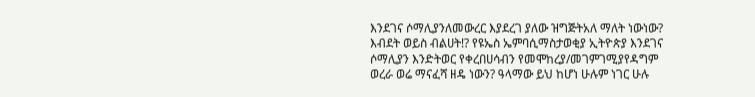እንደገና ሶማሊያንለመውረር እያደረገ ያለው ዝግጅትአለ ማለት ነውነው? እብደት ወይስ ብልሀት!? የዩኤስ ኤምባሲማስታወቂያ ኢትዮጵያ እንደገና ሶማሊያን እንድትወር የቀረበሀሳብን የመሞከረያ/መገምገሚያየዳግም ወረራ ወሬ ማናፈሻ ዘዴ ነውን? ዓላማው ይህ ከሆነ ሁሉም ነገር ሁሉ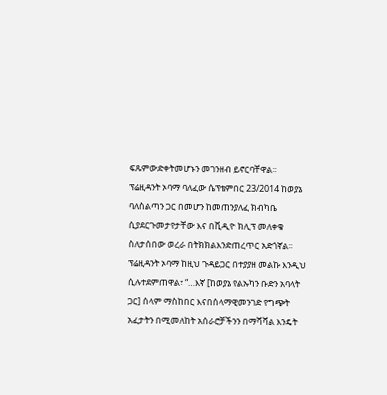ፍጹምውድቀትመሆኑን መገንዘብ ይኖርባቸዋል፡፡
ፕሬዚዳንት ኦባማ ባለፈው ሴፕቴምበር 23/2014 ከወያኔ ባለስልጣን ጋር በመሆን ከመጠንያለፈ ክብካቤ ሲያደርጉመታየታቸው እና በቪዲዮ ክሊፕ መለቀቁ ስለታሰበው ወረራ በትክክልእንድጠረጥር አድጎኛል፡፡ ፕሬዚዳንት ኦባማ ከዚህ ጉዳይጋር በተያያዘ መልኩ እንዲህ ሲሉተደምጠዋል፣ “…እኛ [ከወያኔ የልኡካን ቡድን አባላት ጋር] ሰላም ማስከበር እናበሰላማዊመንገድ የግጭት አፈታትን በሚመለከት አሰራሮቻችንን በማሻሻል እንዴት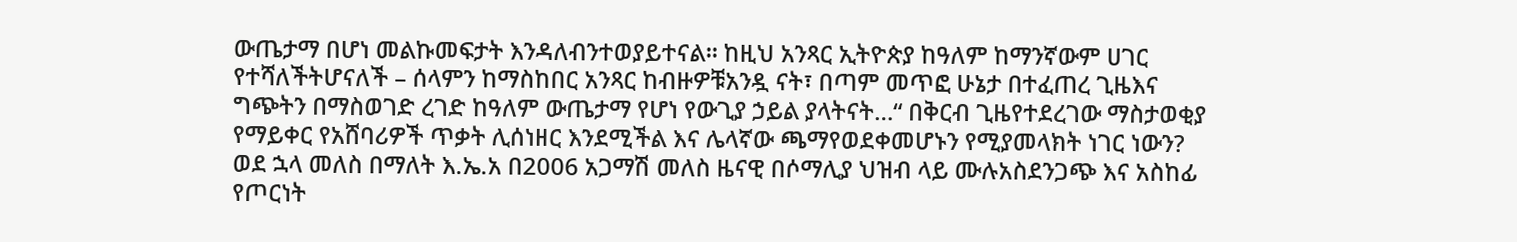ውጤታማ በሆነ መልኩመፍታት እንዳለብንተወያይተናል፡፡ ከዚህ አንጻር ኢትዮጵያ ከዓለም ከማንኛውም ሀገር የተሻለችትሆናለች – ሰላምን ከማስከበር አንጻር ከብዙዎቹአንዷ ናት፣ በጣም መጥፎ ሁኔታ በተፈጠረ ጊዜእና ግጭትን በማስወገድ ረገድ ከዓለም ውጤታማ የሆነ የውጊያ ኃይል ያላትናት…“ በቅርብ ጊዜየተደረገው ማስታወቂያ የማይቀር የአሸባሪዎች ጥቃት ሊሰነዘር እንደሚችል እና ሌላኛው ጫማየወደቀመሆኑን የሚያመላክት ነገር ነውን?
ወደ ኋላ መለስ በማለት እ.ኤ.አ በ2006 አጋማሽ መለስ ዜናዊ በሶማሊያ ህዝብ ላይ ሙሉአስደንጋጭ እና አስከፊ የጦርነት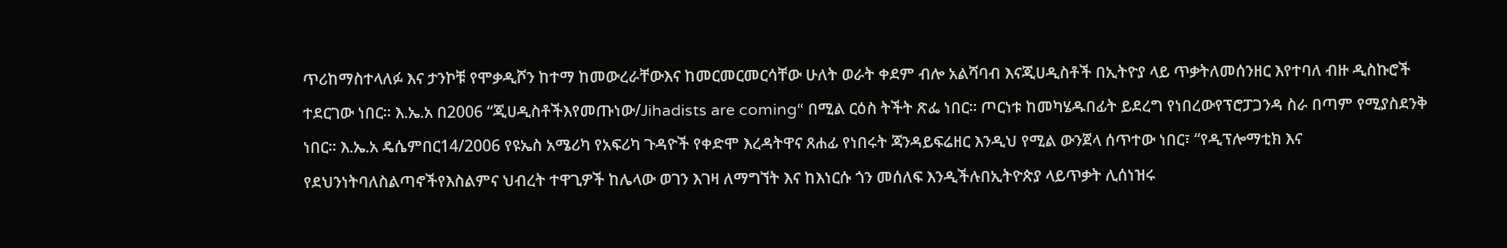ጥሪከማስተላለፉ እና ታንኮቹ የሞቃዲሾን ከተማ ከመውረራቸውእና ከመርመርመርሳቸው ሁለት ወራት ቀደም ብሎ አልሻባብ እናጂሀዲስቶች በኢትዮያ ላይ ጥቃትለመሰንዘር እየተባለ ብዙ ዲስኩሮች ተደርገው ነበር፡፡ እ.ኤ.አ በ2006 “ጂሀዲስቶችእየመጡነው/Jihadists are coming“ በሚል ርዕስ ትችት ጽፌ ነበር፡፡ ጦርነቱ ከመካሄዱበፊት ይደረግ የነበረውየፕሮፓጋንዳ ስራ በጣም የሚያስደንቅ ነበር፡፡ እ.ኤ.አ ዴሴምበር14/2006 የዩኤስ አሜሪካ የአፍሪካ ጉዳዮች የቀድሞ እረዳትዋና ጸሐፊ የነበሩት ጃንዳይፍሬዘር እንዲህ የሚል ውንጀላ ሰጥተው ነበር፣ “የዲፕሎማቲክ እና የደህንነትባለስልጣኖችየእስልምና ህብረት ተዋጊዎች ከሌላው ወገን እገዛ ለማግኘት እና ከእነርሱ ጎን መሰለፍ እንዲችሉበኢትዮጵያ ላይጥቃት ሊሰነዝሩ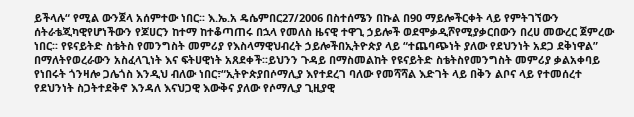ይችላሉ“ የሚል ውንጀላ አሰምተው ነበር፡፡ እ.ኤ.አ ዴሴምበር27/2006 በስተሰሜን በኩል በ90 ማይሎችርቀት ላይ የምትገኘውን ሰትራቴጂካዊየሆነችውን የጆሀርን ከተማ ከተቆጣጠሩ በኋላ የመለስ ዜናዊ ተዋጊ ኃይሎች ወደሞቃዲሾየሚያቃርበውን በረሀ መውረር ጀምረው ነበር፡፡ የዩናይትድ ስቴትስ የመንግስት መምሪያ የእስላማዊህብረት ኃይሎችበኢትዮጵያ ላይ “ተጨባጭነት ያለው የደህንነት አደጋ ደቅነዋል” በማለትየወረራውን አስፈላጊነት እና ፍትሀዊነት አጸደቀች፡፡ይህንን ጉዳይ በማስመልከት የዩናይትድ ስቴትስየመንግስት መምሪያ ቃልአቀባይ የነበሩት ጎንዛሎ ጋሌጎስ እንዲህ ብለው ነበር፣“ኢትዮጵያበሶማሊያ እየተደረገ ባለው የመሻሻል እድገት ላይ በቅን ልቦና ላይ የተመሰረተ የደህንነት ስጋትተደቅኖ እንዳለ እናህጋዊ እውቅና ያለው የሶማሊያ ጊዚያዊ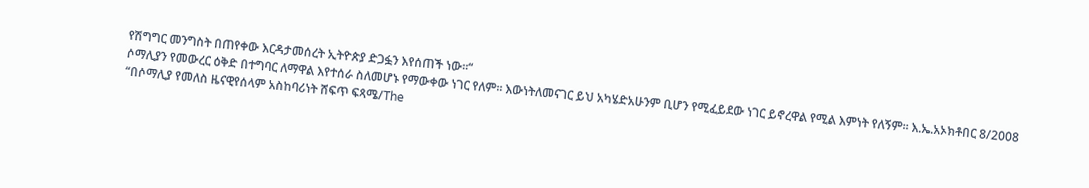የሽግግር መንግስት በጠየቀው እርዳታመሰረት ኢትዮጵያ ድጋፏን እየሰጠች ነው፡፡“
ሶማሊያን የመውረር ዕቅድ በተግባር ለማዋል እየተሰራ ስለመሆኑ የማውቀው ነገር የለም፡፡ እውነትለመናገር ይህ አካሄድአሁንም ቢሆን የሚፈይደው ነገር ይኖረዋል የሚል እምነት የለኝም፡፡ እ.ኤ.አኦክቶበር 8/2008 “በሶማሊያ የመለስ ዜናዊየሰላም አስከባሪነት ሸፍጥ ፍጻሜ/The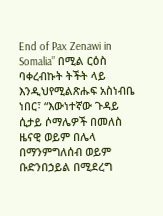End of Pax Zenawi in Somalia” በሚል ርዕስ ባቀረብኩት ትችት ላይ እንዲህየሚልጽሑፍ አስነብቤ ነበር፣ “እውነተኛው ጉዳይ ሲታይ ሶማሌዎች በመለስ ዜናዊ ወይም በሌላ በማንምግለሰብ ወይም ቡድንበኃይል በሚደረግ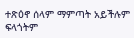ተጽዕኖ ሰላም ማምጣት አይችሉም ፍላጎትም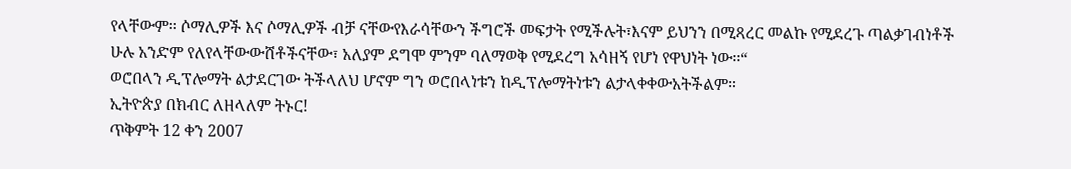የላቸውም፡፡ ሶማሊዎች እና ሶማሊዎች ብቻ ናቸውየእራሳቸውን ችግሮች መፍታት የሚችሉት፣እናም ይህንን በሚጻረር መልኩ የሚደረጉ ጣልቃገብነቶች ሁሉ አንድም የለየላቸውውሸቶችናቸው፣ አለያም ደግሞ ምንም ባለማወቅ የሚደረግ አሳዘኝ የሆነ የዋህነት ነው፡፡“
ወሮበላን ዲፕሎማት ልታደርገው ትችላለህ ሆኖም ግን ወሮበላነቱን ከዲፕሎማትነቱን ልታላቀቀውአትችልም።
ኢትዮጵያ በክብር ለዘላለም ትኑር!
ጥቅምት 12 ቀን 2007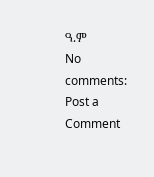ዓ.ም
No comments:
Post a Comment